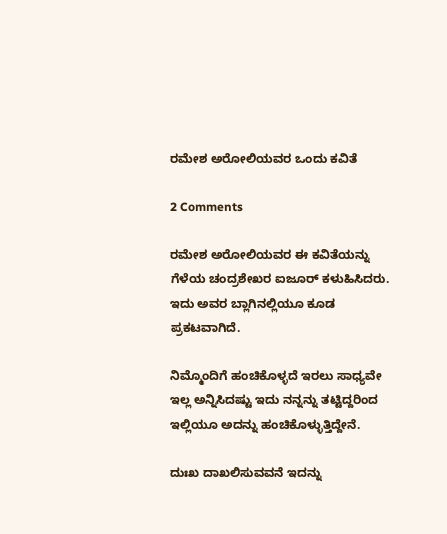ರಮೇಶ ಅರೋಲಿಯವರ ಒಂದು ಕವಿತೆ

2 Comments

ರಮೇಶ ಅರೋಲಿಯವರ ಈ ಕವಿತೆಯನ್ನು ಗೆಳೆಯ ಚಂದ್ರಶೇಖರ ಐಜೂರ್ ಕಳುಹಿಸಿದರು. ಇದು ಅವರ ಬ್ಲಾಗಿನಲ್ಲಿಯೂ ಕೂಡ ಪ್ರಕಟವಾಗಿದೆ.

ನಿಮ್ಮೊಂದಿಗೆ ಹಂಚಿಕೊಳ್ಳದೆ ಇರಲು ಸಾಧ್ಯವೇ ಇಲ್ಲ ಅನ್ನಿಸಿದಷ್ಟು ಇದು ನನ್ನನ್ನು ತಟ್ಟಿದ್ದರಿಂದ ಇಲ್ಲಿಯೂ ಅದನ್ನು ಹಂಚಿಕೊಳ್ಳುತ್ತಿದ್ದೇನೆ.

ದುಃಖ ದಾಖಲಿಸುವವನೆ ಇದನ್ನು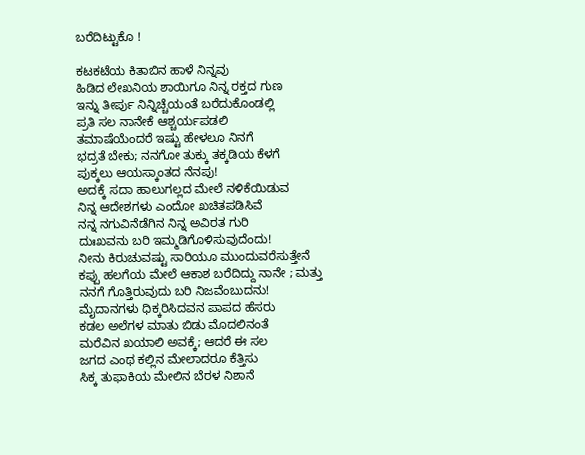ಬರೆದಿಟ್ಟುಕೊ !

ಕಟಕಟೆಯ ಕಿತಾಬಿನ ಹಾಳೆ ನಿನ್ನವು
ಹಿಡಿದ ಲೇಖನಿಯ ಶಾಯಿಗೂ ನಿನ್ನ ರಕ್ತದ ಗುಣ
ಇನ್ನು ತೀರ್ಪು ನಿನ್ನಿಚ್ಚೆಯಂತೆ ಬರೆದುಕೊಂಡಲ್ಲಿ
ಪ್ರತಿ ಸಲ ನಾನೇಕೆ ಆಶ್ಚರ್ಯಪಡಲಿ
ತಮಾಷೆಯೆಂದರೆ ಇಷ್ಟು ಹೇಳಲೂ ನಿನಗೆ
ಭದ್ರತೆ ಬೇಕು; ನನಗೋ ತುಕ್ಕು ತಕ್ಕಡಿಯ ಕೆಳಗೆ
ಪುಕ್ಕಲು ಆಯಸ್ಕಾಂತದ ನೆನಪು!
ಅದಕ್ಕೆ ಸದಾ ಹಾಲುಗಲ್ಲದ ಮೇಲೆ ನಳಿಕೆಯಿಡುವ
ನಿನ್ನ ಆದೇಶಗಳು ಎಂದೋ ಖಚಿತಪಡಿಸಿವೆ
ನನ್ನ ನಗುವಿನೆಡೆಗಿನ ನಿನ್ನ ಅವಿರತ ಗುರಿ
ದುಃಖವನು ಬರಿ ಇಮ್ಮಡಿಗೊಳಿಸುವುದೆಂದು!
ನೀನು ಕಿರುಚುವಷ್ಟು ಸಾರಿಯೂ ಮುಂದುವರೆಸುತ್ತೇನೆ
ಕಪ್ಪು ಹಲಗೆಯ ಮೇಲೆ ಆಕಾಶ ಬರೆದಿದ್ದು ನಾನೇ ; ಮತ್ತು
ನನಗೆ ಗೊತ್ತಿರುವುದು ಬರಿ ನಿಜವೆಂಬುದನು!
ಮೈದಾನಗಳು ಧಿಕ್ಕರಿಸಿದವನ ಪಾಪದ ಹೆಸರು
ಕಡಲ ಅಲೆಗಳ ಮಾತು ಬಿಡು ಮೊದಲಿನಂತೆ
ಮರೆವಿನ ಖಯಾಲಿ ಅವಕ್ಕೆ; ಆದರೆ ಈ ಸಲ
ಜಗದ ಎಂಥ ಕಲ್ಲಿನ ಮೇಲಾದರೂ ಕೆತ್ತಿಸು
ಸಿಕ್ಕ ತುಫಾಕಿಯ ಮೇಲಿನ ಬೆರಳ ನಿಶಾನೆ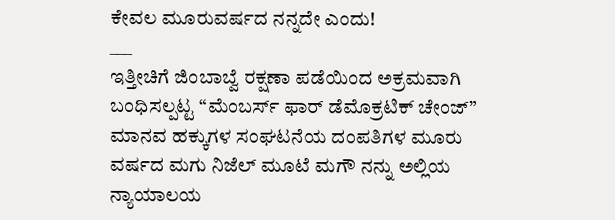ಕೇವಲ ಮೂರುವರ್ಷದ ನನ್ನದೇ ಎಂದು!
___
ಇತ್ತೀಚಿಗೆ ಜಿಂಬಾಬ್ವೆ ರಕ್ಷಣಾ ಪಡೆಯಿಂದ ಅಕ್ರಮವಾಗಿ ಬಂಧಿಸಲ್ಪಟ್ಟ “ಮೆಂಬರ್ಸ್ ಫಾರ್ ಡೆಮೊಕ್ರಟಿಕ್ ಚೇಂಜ್” ಮಾನವ ಹಕ್ಕುಗಳ ಸಂಘಟನೆಯ ದಂಪತಿಗಳ ಮೂರು ವರ್ಷದ ಮಗು ನಿಜೆಲ್ ಮೂಟೆ ಮಗೌ ನನ್ನು ಅಲ್ಲಿಯ ನ್ಯಾಯಾಲಯ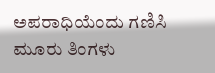ಅಪರಾಧಿಯೆಂದು ಗಣಿಸಿ ಮೂರು ತಿಂಗಳು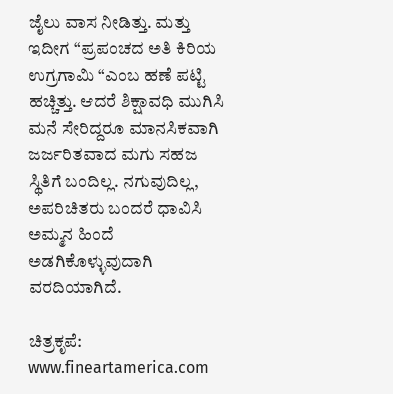ಜೈಲು ವಾಸ ನೀಡಿತ್ತು. ಮತ್ತು ಇದೀಗ “ಪ್ರಪಂಚದ ಅತಿ ಕಿರಿಯ ಉಗ್ರಗಾಮಿ “ಎಂಬ ಹಣೆ ಪಟ್ಟಿ ಹಚ್ಚಿತ್ತು. ಆದರೆ ಶಿಕ್ಷಾವಧಿ ಮುಗಿಸಿ ಮನೆ ಸೇರಿದ್ದರೂ ಮಾನಸಿಕವಾಗಿ ಜರ್ಜರಿತವಾದ ಮಗು ಸಹಜ ಸ್ಥಿತಿಗೆ ಬಂದಿಲ್ಲ. ನಗುವುದಿಲ್ಲ, ಅಪರಿಚಿತರು ಬಂದರೆ ಧಾವಿಸಿ ಅಮ್ಮನ ಹಿಂದೆ ಅಡಗಿಕೊಳ್ಳುವುದಾಗಿ ವರದಿಯಾಗಿದೆ.

ಚಿತ್ರಕೃಪೆ: www.fineartamerica.com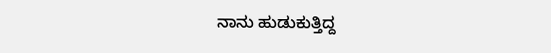ನಾನು ಹುಡುಕುತ್ತಿದ್ದ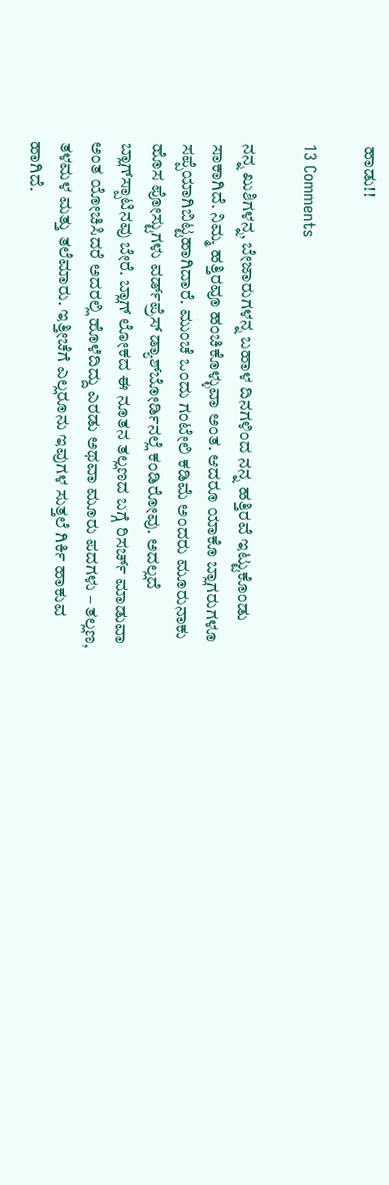ಹಾಡು!!

13 Comments

ನನ್ನ ಖುಶಿಗಳನ್ನ, ಬೇಜಾರುಗಳನ್ನ ಬಹಾಳ ದಿನಗಳಿಂದ ನನ್ನ ಹತ್ತಿರವೆ ಇಟ್ಟುಕೊಂಡು ಸಾಕಾಗಿದೆ. ನಿಮ್ಮ ಹತ್ತಿರವೂ ಹಂಚಿಕೊಳ್ಳುವಾ ಅಂತ. ಆದರೂ ಯಾಕೊ ಬ್ಲಾಗರುಗಳೂ ಸಪ್ಪೆಯಾಗಿಬಿಟ್ಟಹಾಗಿದಾರೆ. ಮುಂಚೆ ಒಂದು ಗಂಟೇಲಿ ಕಡಿಮೆ ಅಂದರು ಮೂರುನಾಕು ಹೊಸ ಪೋಸ್ಟುಗಳು ವರ್ಡ್‌ಪ್ರೆಸ್ ಡ್ಯಾಶ್‌ಬೋರ್ಡಿನಲ್ಲೆ ಕಂಡಿರೋವು. ಅದಲ್ಲದೆ ಬ್ಲಾಗ್‌ಸ್ಪಾಟಿನವು ಬೇರೆ. ಬ್ಲಾಗ್ ಲೋಕದ ಈ ನೂತನ ತಲ್ಲಣದ ಬಗ್ಗೆ ರಿಸರ್ಚ್ ಮಾಡುವಾ ಅಂತ ಯೋಚಿಸಿದರೆ ಅದರಲ್ಲಿ ಹೊಳೆದಿದ್ದು ಎರಡು ಅಥವಾ ಮೂರು ಪದಗಳು – ತಲ್ಲಣ, ತಳಮಳ ಮತ್ತು ತಲೆಮಾರು. ಇತ್ತೀಚೆಗೆ ಎಲ್ಲರೂನು ಇವುಗಳ ಸುತ್ತಲೆ ಗಿರ್ಕಿ ಹಾಕುವ ಹಾಗಿದೆ.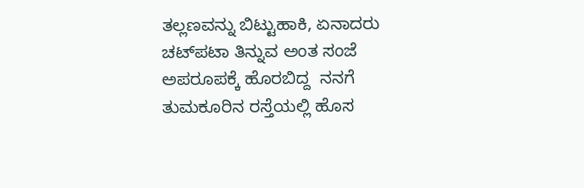ತಲ್ಲಣವನ್ನು ಬಿಟ್ಟುಹಾಕಿ, ಏನಾದರು ಚಟ್‌ಪಟಾ ತಿನ್ನುವ ಅಂತ ಸಂಜೆ ಅಪರೂಪಕ್ಕೆ ಹೊರಬಿದ್ದ  ನನಗೆ ತುಮಕೂರಿನ ರಸ್ತೆಯಲ್ಲಿ ಹೊಸ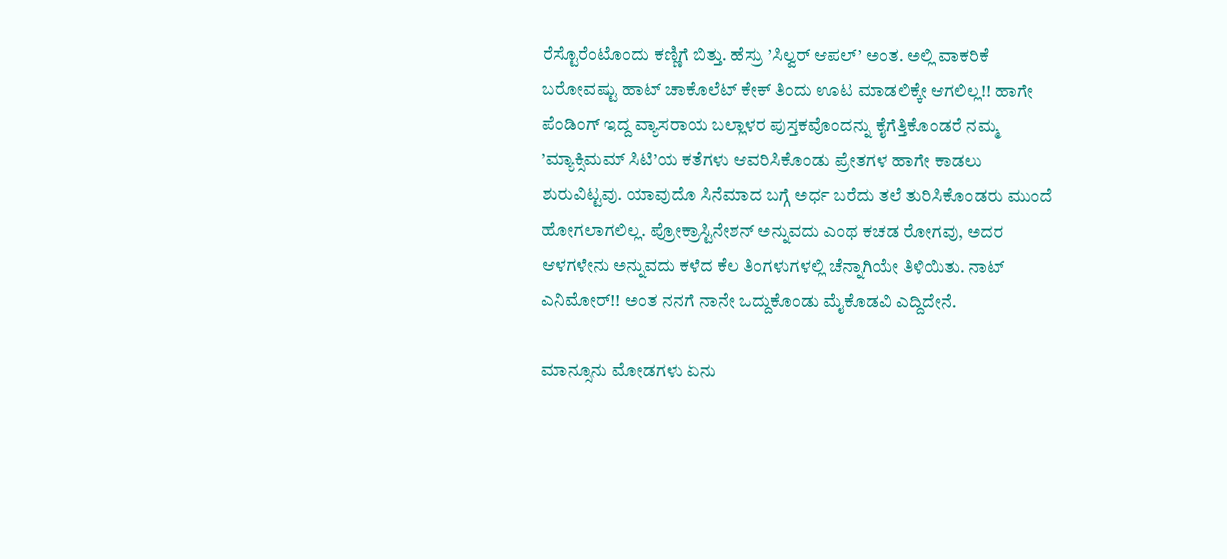ರೆಸ್ಟೊರೆಂಟೊಂದು ಕಣ್ಣಿಗೆ ಬಿತ್ತು. ಹೆಸ್ರು ’ಸಿಲ್ವರ್ ಆಪಲ್’ ಅಂತ. ಅಲ್ಲಿ ವಾಕರಿಕೆ ಬರೋವಷ್ಟು ಹಾಟ್ ಚಾಕೊಲೆಟ್ ಕೇಕ್ ತಿಂದು ಊಟ ಮಾಡಲಿಕ್ಕೇ ಆಗಲಿಲ್ಲ!! ಹಾಗೇ ಪೆಂಡಿಂಗ್ ಇದ್ದ ವ್ಯಾಸರಾಯ ಬಲ್ಲಾಳರ ಪುಸ್ತಕವೊಂದನ್ನು ಕೈಗೆತ್ತಿಕೊಂಡರೆ ನಮ್ಮ ’ಮ್ಯಾಕ್ಸಿಮಮ್ ಸಿಟಿ’ಯ ಕತೆಗಳು ಆವರಿಸಿಕೊಂಡು ಪ್ರೇತಗಳ ಹಾಗೇ ಕಾಡಲು ಶುರುವಿಟ್ಟವು. ಯಾವುದೊ ಸಿನೆಮಾದ ಬಗ್ಗೆ ಅರ್ಧ ಬರೆದು ತಲೆ ತುರಿಸಿಕೊಂಡರು ಮುಂದೆ ಹೋಗಲಾಗಲಿಲ್ಲ. ಪ್ರೋಕ್ರಾಸ್ಟಿನೇಶನ್ ಅನ್ನುವದು ಎಂಥ ಕಚಡ ರೋಗವು, ಅದರ ಆಳಗಳೇನು ಅನ್ನುವದು ಕಳೆದ ಕೆಲ ತಿಂಗಳುಗಳಲ್ಲಿ ಚೆನ್ನಾಗಿಯೇ ತಿಳಿಯಿತು. ನಾಟ್ ಎನಿಮೋರ್!! ಅಂತ ನನಗೆ ನಾನೇ ಒದ್ದುಕೊಂಡು ಮೈಕೊಡವಿ ಎದ್ದಿದೇನೆ.

ಮಾನ್ಸೂನು ಮೋಡಗಳು ಏನು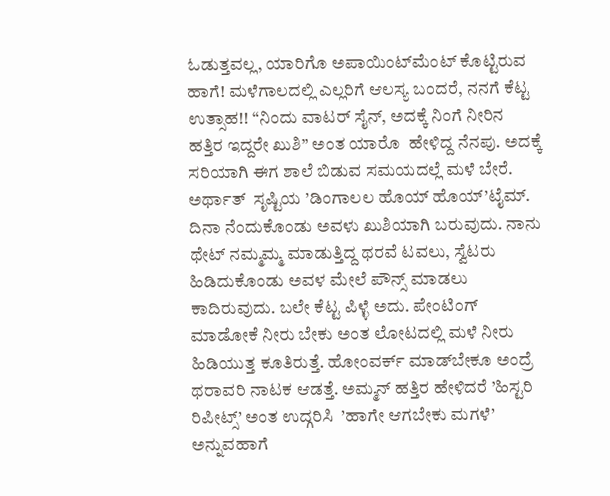ಓಡುತ್ತವಲ್ಲ, ಯಾರಿಗೊ ಅಪಾಯಿಂಟ್‌ಮೆಂಟ್ ಕೊಟ್ಟಿರುವ  ಹಾಗೆ! ಮಳೆಗಾಲದಲ್ಲಿ ಎಲ್ಲರಿಗೆ ಆಲಸ್ಯ ಬಂದರೆ, ನನಗೆ ಕೆಟ್ಟ ಉತ್ಸಾಹ!! “ನಿಂದು ವಾಟರ್ ಸೈನ್, ಅದಕ್ಕೆ ನಿಂಗೆ ನೀರಿನ ಹತ್ತಿರ ಇದ್ದರೇ ಖುಶಿ” ಅಂತ ಯಾರೊ  ಹೇಳಿದ್ದ ನೆನಪು. ಅದಕ್ಕೆ ಸರಿಯಾಗಿ ಈಗ ಶಾಲೆ ಬಿಡುವ ಸಮಯದಲ್ಲೆ ಮಳೆ ಬೇರೆ. ಅರ್ಥಾತ್  ಸೃಷ್ಟಿಯ ’ಡಿಂಗಾಲಲ ಹೊಯ್ ಹೊಯ್’ಟೈಮ್. ದಿನಾ ನೆಂದುಕೊಂಡು ಅವಳು ಖುಶಿಯಾಗಿ ಬರುವುದು. ನಾನು ಥೇಟ್ ನಮ್ಮಮ್ಮ ಮಾಡುತ್ತಿದ್ದ ಥರವೆ ಟವಲು, ಸ್ವೆಟರು ಹಿಡಿದುಕೊಂಡು ಅವಳ ಮೇಲೆ ಪೌನ್ಸ್ ಮಾಡಲು ಕಾದಿರುವುದು. ಬಲೇ ಕೆಟ್ಟ ಪಿಳ್ಳೆ ಅದು. ಪೇಂಟಿಂಗ್ ಮಾಡೋಕೆ ನೀರು ಬೇಕು ಅಂತ ಲೋಟದಲ್ಲಿ ಮಳೆ ನೀರು ಹಿಡಿಯುತ್ತ ಕೂತಿರುತ್ತೆ. ಹೋಂವರ್ಕ್ ಮಾಡ್‌ಬೇಕೂ ಅಂದ್ರೆ ಥರಾವರಿ ನಾಟಕ ಆಡತ್ತೆ. ಅಮ್ಮನ್ ಹತ್ತಿರ ಹೇಳಿದರೆ ’ಹಿಸ್ಟರಿ ರಿಪೀಟ್ಸ್’ ಅಂತ ಉದ್ಗರಿಸಿ  ’ಹಾಗೇ ಆಗಬೇಕು ಮಗಳೆ’ ಅನ್ನುವಹಾಗೆ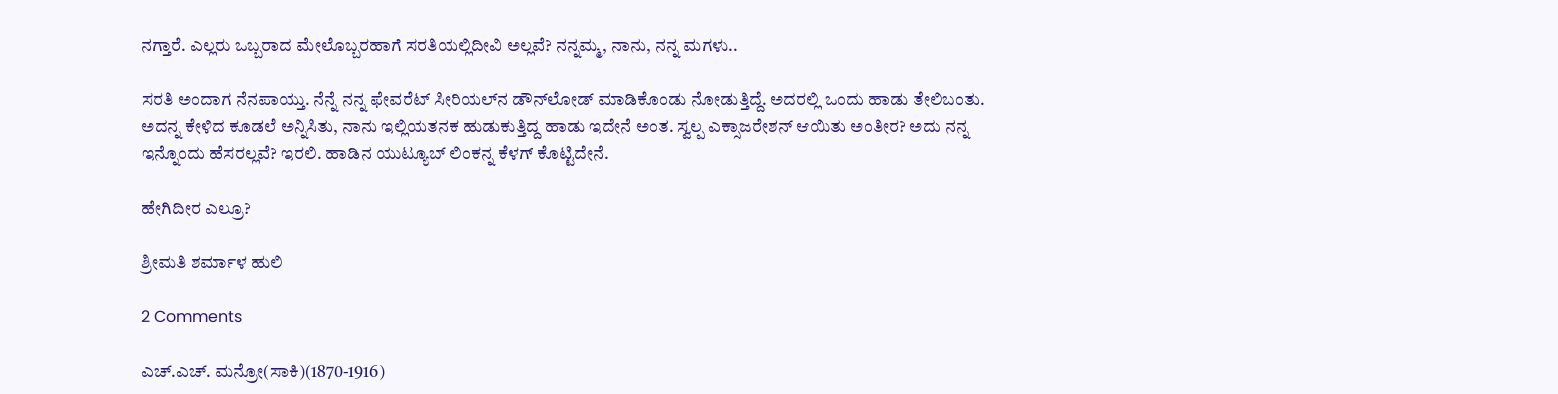ನಗ್ತಾರೆ. ಎಲ್ಲರು ಒಬ್ಬರಾದ ಮೇಲೊಬ್ಬರಹಾಗೆ ಸರತಿಯಲ್ಲಿದೀವಿ ಅಲ್ಲವೆ? ನನ್ನಮ್ಮ, ನಾನು, ನನ್ನ ಮಗಳು..

ಸರತಿ ಅಂದಾಗ ನೆನಪಾಯ್ತು. ನೆನ್ನೆ ನನ್ನ ಫೇವರೆಟ್ ಸೀರಿಯಲ್‌ನ ಡೌನ್‍ಲೋಡ್ ಮಾಡಿಕೊಂಡು ನೋಡುತ್ತಿದ್ದೆ. ಅದರಲ್ಲಿ ಒಂದು ಹಾಡು ತೇಲಿಬಂತು. ಅದನ್ನ ಕೇಳಿದ ಕೂಡಲೆ ಅನ್ನಿಸಿತು, ನಾನು ಇಲ್ಲಿಯತನಕ ಹುಡುಕುತ್ತಿದ್ದ ಹಾಡು ಇದೇನೆ ಅಂತ. ಸ್ವಲ್ಪ ಎಕ್ಸಾಜರೇಶನ್ ಆಯಿತು ಅಂತೀರ? ಅದು ನನ್ನ ಇನ್ನೊಂದು ಹೆಸರಲ್ಲವೆ? ಇರಲಿ. ಹಾಡಿನ ಯುಟ್ಯೂಬ್ ಲಿಂಕನ್ನ ಕೆಳಗ್ ಕೊಟ್ಟಿದೇನೆ.

ಹೇಗಿದೀರ ಎಲ್ರೂ?

ಶ್ರೀಮತಿ ಶರ್ಮಾಳ ಹುಲಿ

2 Comments

ಎಚ್.ಎಚ್. ಮನ್ರೋ(ಸಾಕಿ)(1870-1916)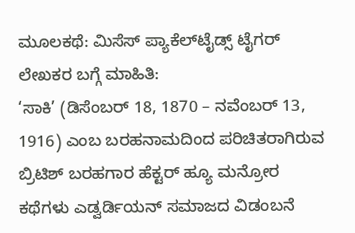ಮೂಲಕಥೆ: ಮಿಸೆಸ್ ಪ್ಯಾಕೆಲ್‌ಟೈಡ್ಸ್ ಟೈಗರ್
ಲೇಖಕರ ಬಗ್ಗೆ ಮಾಹಿತಿ:
‘ಸಾಕಿ’ (ಡಿಸೆಂಬರ್ 18, 1870 – ನವೆಂಬರ್ 13, 1916) ಎಂಬ ಬರಹನಾಮದಿಂದ ಪರಿಚಿತರಾಗಿರುವ ಬ್ರಿಟಿಶ್ ಬರಹಗಾರ ಹೆಕ್ಟರ್ ಹ್ಯೂ ಮನ್ರೋರ ಕಥೆಗಳು ಎಡ್ವರ್ಡಿಯನ್ ಸಮಾಜದ ವಿಡಂಬನೆ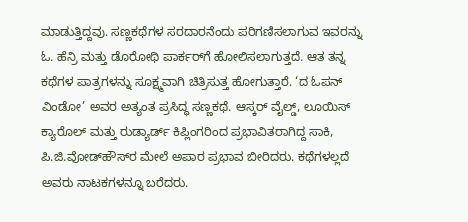ಮಾಡುತ್ತಿದ್ದವು. ಸಣ್ಣಕಥೆಗಳ ಸರದಾರನೆಂದು ಪರಿಗಣಿಸಲಾಗುವ ಇವರನ್ನು ಓ. ಹೆನ್ರಿ ಮತ್ತು ಡೊರೋಥಿ ಪಾರ್ಕರ್‌ಗೆ ಹೋಲಿಸಲಾಗುತ್ತದೆ. ಆತ ತನ್ನ ಕಥೆಗಳ ಪಾತ್ರಗಳನ್ನು ಸೂಕ್ಷ್ಮವಾಗಿ ಚಿತ್ರಿಸುತ್ತ ಹೋಗುತ್ತಾರೆ. ‘ದ ಓಪನ್ ವಿಂಡೋ’ ಅವರ ಅತ್ಯಂತ ಪ್ರಸಿದ್ಧ ಸಣ್ಣಕಥೆ. ಆಸ್ಕರ್ ವೈಲ್ಡ್, ಲೂಯಿಸ್ ಕ್ಯಾರೊಲ್ ಮತ್ತು ರುಡ್ಯಾರ್ಡ್ ಕಿಪ್ಲಿಂಗರಿಂದ ಪ್ರಭಾವಿತರಾಗಿದ್ದ ಸಾಕಿ, ಪಿ.ಜಿ.ವೋಡ್‌ಹೌಸ್‌ರ ಮೇಲೆ ಅಪಾರ ಪ್ರಭಾವ ಬೀರಿದರು. ಕಥೆಗಳಲ್ಲದೆ ಅವರು ನಾಟಕಗಳನ್ನೂ ಬರೆದರು.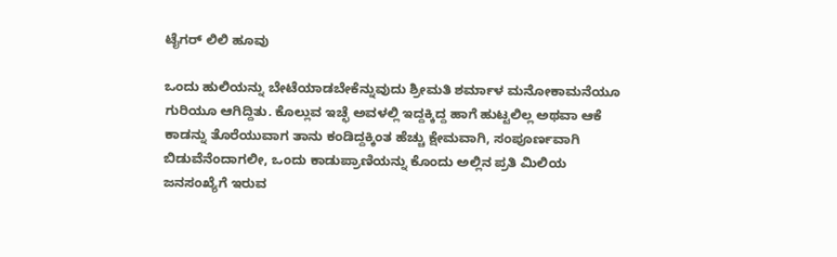ಟೈಗರ್ ಲಿಲಿ ಹೂವು

ಒಂದು ಹುಲಿಯನ್ನು ಬೇಟೆಯಾಡಬೇಕೆನ್ನುವುದು ಶ್ರೀಮತಿ ಶರ್ಮಾಳ ಮನೋಕಾಮನೆಯೂ ಗುರಿಯೂ ಆಗಿದ್ದಿತು. ಕೊಲ್ಲುವ ಇಚ್ಛೆ ಅವಳಲ್ಲಿ ಇದ್ದಕ್ಕಿದ್ದ ಹಾಗೆ ಹುಟ್ಟಲಿಲ್ಲ ಅಥವಾ ಆಕೆ ಕಾಡನ್ನು ತೊರೆಯುವಾಗ ತಾನು ಕಂಡಿದ್ದಕ್ಕಿಂತ ಹೆಚ್ಚು ಕ್ಷೇಮವಾಗಿ, ಸಂಪೂರ್ಣವಾಗಿ ಬಿಡುವೆನೆಂದಾಗಲೀ, ಒಂದು ಕಾಡುಪ್ರಾಣಿಯನ್ನು ಕೊಂದು ಅಲ್ಲಿನ ಪ್ರತಿ ಮಿಲಿಯ ಜನಸಂಖ್ಯೆಗೆ ಇರುವ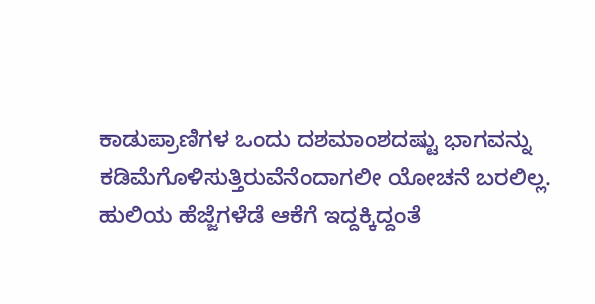ಕಾಡುಪ್ರಾಣಿಗಳ ಒಂದು ದಶಮಾಂಶದಷ್ಟು ಭಾಗವನ್ನು ಕಡಿಮೆಗೊಳಿಸುತ್ತಿರುವೆನೆಂದಾಗಲೀ ಯೋಚನೆ ಬರಲಿಲ್ಲ. ಹುಲಿಯ ಹೆಜ್ಜೆಗಳೆಡೆ ಆಕೆಗೆ ಇದ್ದಕ್ಕಿದ್ದಂತೆ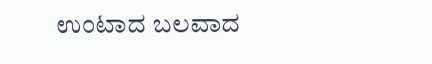ಉಂಟಾದ ಬಲವಾದ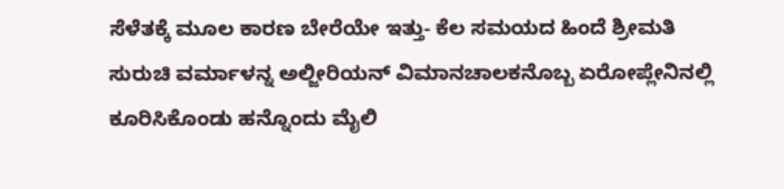ಸೆಳೆತಕ್ಕೆ ಮೂಲ ಕಾರಣ ಬೇರೆಯೇ ಇತ್ತು- ಕೆಲ ಸಮಯದ ಹಿಂದೆ ಶ್ರೀಮತಿ ಸುರುಚಿ ವರ್ಮಾಳನ್ನ ಅಲ್ಜೀರಿಯನ್ ವಿಮಾನಚಾಲಕನೊಬ್ಬ ಏರೋಪ್ಲೇನಿನಲ್ಲಿ ಕೂರಿಸಿಕೊಂಡು ಹನ್ನೊಂದು ಮೈಲಿ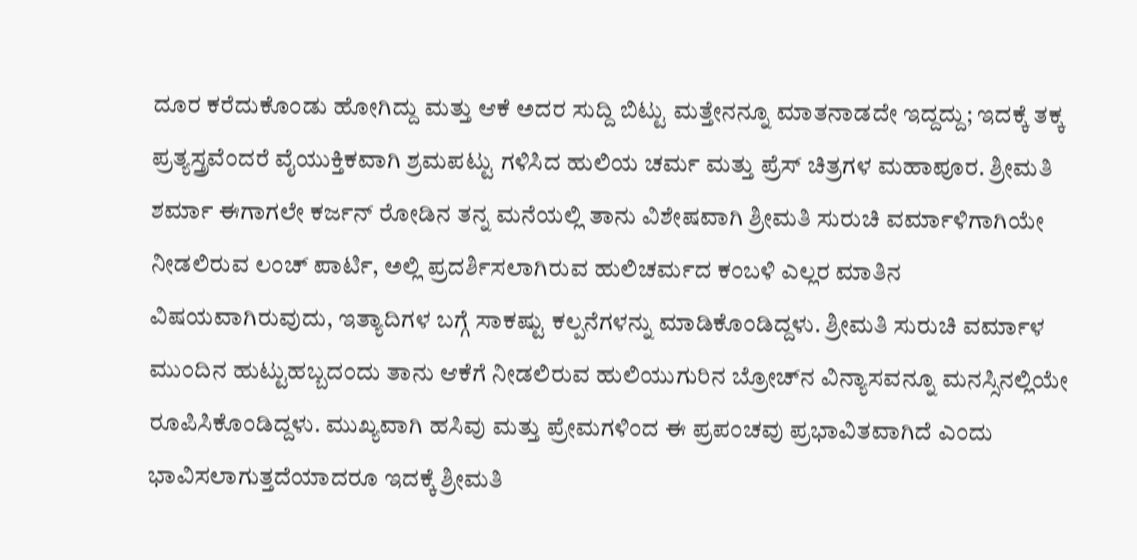ದೂರ ಕರೆದುಕೊಂಡು ಹೋಗಿದ್ದು ಮತ್ತು ಆಕೆ ಅದರ ಸುದ್ದಿ ಬಿಟ್ಟು ಮತ್ತೇನನ್ನೂ ಮಾತನಾಡದೇ ಇದ್ದದ್ದು; ಇದಕ್ಕೆ ತಕ್ಕ ಪ್ರತ್ಯಸ್ತ್ರವೆಂದರೆ ವೈಯುಕ್ತಿಕವಾಗಿ ಶ್ರಮಪಟ್ಟು ಗಳಿಸಿದ ಹುಲಿಯ ಚರ್ಮ ಮತ್ತು ಪ್ರೆಸ್ ಚಿತ್ರಗಳ ಮಹಾಪೂರ. ಶ್ರೀಮತಿ ಶರ್ಮಾ ಈಗಾಗಲೇ ಕರ್ಜನ್ ರೋಡಿನ ತನ್ನ ಮನೆಯಲ್ಲಿ ತಾನು ವಿಶೇಷವಾಗಿ ಶ್ರೀಮತಿ ಸುರುಚಿ ವರ್ಮಾಳಿಗಾಗಿಯೇ ನೀಡಲಿರುವ ಲಂಚ್ ಪಾರ್ಟಿ, ಅಲ್ಲಿ ಪ್ರದರ್ಶಿಸಲಾಗಿರುವ ಹುಲಿಚರ್ಮದ ಕಂಬಳಿ ಎಲ್ಲರ ಮಾತಿನ ವಿಷಯವಾಗಿರುವುದು, ಇತ್ಯಾದಿಗಳ ಬಗ್ಗೆ ಸಾಕಷ್ಟು ಕಲ್ಪನೆಗಳನ್ನು ಮಾಡಿಕೊಂಡಿದ್ದಳು. ಶ್ರೀಮತಿ ಸುರುಚಿ ವರ್ಮಾಳ ಮುಂದಿನ ಹುಟ್ಟುಹಬ್ಬದಂದು ತಾನು ಆಕೆಗೆ ನೀಡಲಿರುವ ಹುಲಿಯುಗುರಿನ ಬ್ರೋಚ್‌ನ ವಿನ್ಯಾಸವನ್ನೂ ಮನಸ್ಸಿನಲ್ಲಿಯೇ ರೂಪಿಸಿಕೊಂಡಿದ್ದಳು. ಮುಖ್ಯವಾಗಿ ಹಸಿವು ಮತ್ತು ಪ್ರೇಮಗಳಿಂದ ಈ ಪ್ರಪಂಚವು ಪ್ರಭಾವಿತವಾಗಿದೆ ಎಂದು ಭಾವಿಸಲಾಗುತ್ತದೆಯಾದರೂ ಇದಕ್ಕೆ ಶ್ರೀಮತಿ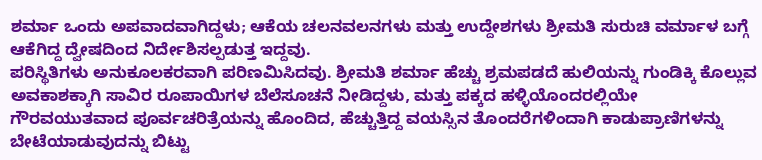ಶರ್ಮಾ ಒಂದು ಅಪವಾದವಾಗಿದ್ದಳು; ಆಕೆಯ ಚಲನವಲನಗಳು ಮತ್ತು ಉದ್ದೇಶಗಳು ಶ್ರೀಮತಿ ಸುರುಚಿ ವರ್ಮಾಳ ಬಗ್ಗೆ ಆಕೆಗಿದ್ದ ದ್ವೇಷದಿಂದ ನಿರ್ದೇಶಿಸಲ್ಪಡುತ್ತ ಇದ್ದವು.
ಪರಿಸ್ಥಿತಿಗಳು ಅನುಕೂಲಕರವಾಗಿ ಪರಿಣಮಿಸಿದವು. ಶ್ರೀಮತಿ ಶರ್ಮಾ ಹೆಚ್ಚು ಶ್ರಮಪಡದೆ ಹುಲಿಯನ್ನು ಗುಂಡಿಕ್ಕಿ ಕೊಲ್ಲುವ ಅವಕಾಶಕ್ಕಾಗಿ ಸಾವಿರ ರೂಪಾಯಿಗಳ ಬೆಲೆಸೂಚನೆ ನೀಡಿದ್ದಳು, ಮತ್ತು ಪಕ್ಕದ ಹಳ್ಳಿಯೊಂದರಲ್ಲಿಯೇ ಗೌರವಯುತವಾದ ಪೂರ್ವಚರಿತ್ರೆಯನ್ನು ಹೊಂದಿದ, ಹೆಚ್ಚುತ್ತಿದ್ದ ವಯಸ್ಸಿನ ತೊಂದರೆಗಳಿಂದಾಗಿ ಕಾಡುಪ್ರಾಣಿಗಳನ್ನು ಬೇಟೆಯಾಡುವುದನ್ನು ಬಿಟ್ಟು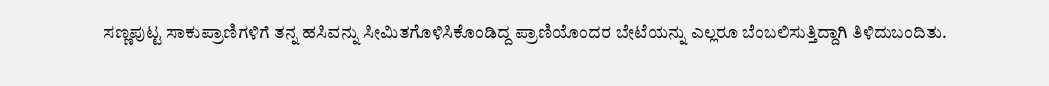ಸಣ್ಣಪುಟ್ಟ ಸಾಕುಪ್ರಾಣಿಗಳಿಗೆ ತನ್ನ ಹಸಿವನ್ನು ಸೀಮಿತಗೊಳಿಸಿಕೊಂಡಿದ್ದ ಪ್ರಾಣಿಯೊಂದರ ಬೇಟೆಯನ್ನು ಎಲ್ಲರೂ ಬೆಂಬಲಿಸುತ್ತಿದ್ದಾಗಿ ತಿಳಿದುಬಂದಿತು.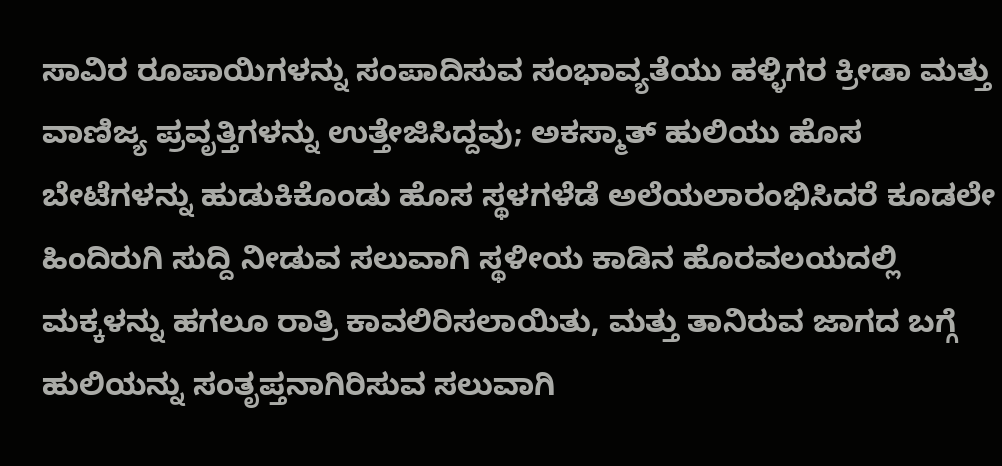ಸಾವಿರ ರೂಪಾಯಿಗಳನ್ನು ಸಂಪಾದಿಸುವ ಸಂಭಾವ್ಯತೆಯು ಹಳ್ಳಿಗರ ಕ್ರೀಡಾ ಮತ್ತು ವಾಣಿಜ್ಯ ಪ್ರವೃತ್ತಿಗಳನ್ನು ಉತ್ತೇಜಿಸಿದ್ದವು; ಅಕಸ್ಮಾತ್ ಹುಲಿಯು ಹೊಸ ಬೇಟೆಗಳನ್ನು ಹುಡುಕಿಕೊಂಡು ಹೊಸ ಸ್ಥಳಗಳೆಡೆ ಅಲೆಯಲಾರಂಭಿಸಿದರೆ ಕೂಡಲೇ ಹಿಂದಿರುಗಿ ಸುದ್ದಿ ನೀಡುವ ಸಲುವಾಗಿ ಸ್ಥಳೀಯ ಕಾಡಿನ ಹೊರವಲಯದಲ್ಲಿ ಮಕ್ಕಳನ್ನು ಹಗಲೂ ರಾತ್ರಿ ಕಾವಲಿರಿಸಲಾಯಿತು, ಮತ್ತು ತಾನಿರುವ ಜಾಗದ ಬಗ್ಗೆ ಹುಲಿಯನ್ನು ಸಂತೃಪ್ತನಾಗಿರಿಸುವ ಸಲುವಾಗಿ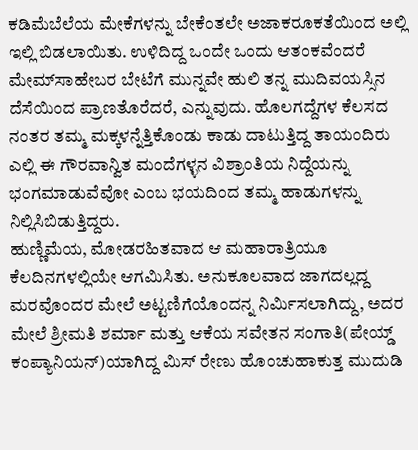ಕಡಿಮೆಬೆಲೆಯ ಮೇಕೆಗಳನ್ನು ಬೇಕೆಂತಲೇ ಅಜಾಕರೂಕತೆಯಿಂದ ಅಲ್ಲಿ ಇಲ್ಲಿ ಬಿಡಲಾಯಿತು. ಉಳಿದಿದ್ದ ಒಂದೇ ಒಂದು ಆತಂಕವೆಂದರೆ ಮೇಮ್‌ಸಾಹೇಬರ ಬೇಟೆಗೆ ಮುನ್ನವೇ ಹುಲಿ ತನ್ನ ಮುದಿವಯಸ್ಸಿನ ದೆಸೆಯಿಂದ ಪ್ರಾಣತೊರೆದರೆ, ಎನ್ನುವುದು. ಹೊಲಗದ್ದೆಗಳ ಕೆಲಸದ ನಂತರ ತಮ್ಮ ಮಕ್ಕಳನ್ನೆತ್ತಿಕೊಂಡು ಕಾಡು ದಾಟುತ್ತಿದ್ದ ತಾಯಂದಿರು ಎಲ್ಲಿ ಈ ಗೌರವಾನ್ವಿತ ಮಂದೆಗಳ್ಳನ ವಿಶ್ರಾಂತಿಯ ನಿದ್ದೆಯನ್ನು ಭಂಗಮಾಡುವೆವೋ ಎಂಬ ಭಯದಿಂದ ತಮ್ಮ ಹಾಡುಗಳನ್ನು ನಿಲ್ಲಿಸಿಬಿಡುತ್ತಿದ್ದರು.
ಹುಣ್ಣಿಮೆಯ, ಮೋಡರಹಿತವಾದ ಆ ಮಹಾರಾತ್ರಿಯೂ ಕೆಲದಿನಗಳಲ್ಲಿಯೇ ಆಗಮಿಸಿತು. ಅನುಕೂಲವಾದ ಜಾಗದಲ್ಲದ್ದ ಮರವೊಂದರ ಮೇಲೆ ಅಟ್ಟಣಿಗೆಯೊಂದನ್ನ ನಿರ್ಮಿಸಲಾಗಿದ್ದು, ಅದರ ಮೇಲೆ ಶ್ರೀಮತಿ ಶರ್ಮಾ ಮತ್ತು ಆಕೆಯ ಸವೇತನ ಸಂಗಾತಿ(ಪೇಯ್ಡ್ ಕಂಪ್ಯಾನಿಯನ್)ಯಾಗಿದ್ದ ಮಿಸ್ ರೇಣು ಹೊಂಚುಹಾಕುತ್ತ ಮುದುಡಿ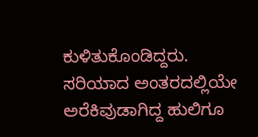ಕುಳಿತುಕೊಂಡಿದ್ದರು. ಸರಿಯಾದ ಅಂತರದಲ್ಲಿಯೇ ಅರೆಕಿವುಡಾಗಿದ್ದ ಹುಲಿಗೂ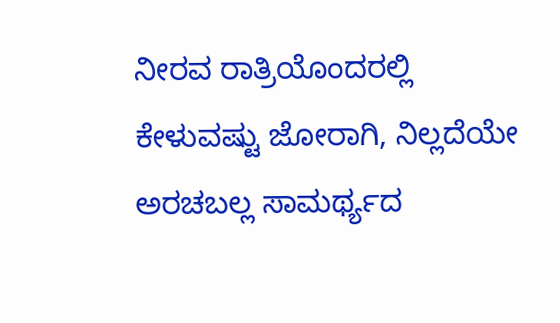ನೀರವ ರಾತ್ರಿಯೊಂದರಲ್ಲಿ ಕೇಳುವಷ್ಟು ಜೋರಾಗಿ, ನಿಲ್ಲದೆಯೇ ಅರಚಬಲ್ಲ ಸಾಮರ್ಥ್ಯದ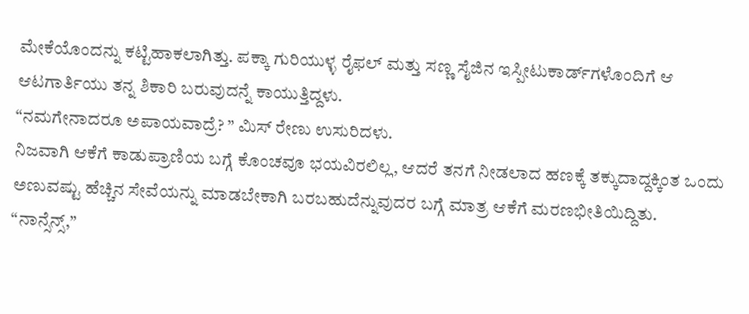ಮೇಕೆಯೊಂದನ್ನು ಕಟ್ಟಿಹಾಕಲಾಗಿತ್ತು. ಪಕ್ಕಾ ಗುರಿಯುಳ್ಳ ರೈಫಲ್ ಮತ್ತು ಸಣ್ಣ ಸೈಜಿನ ಇಸ್ಪೀಟುಕಾರ್ಡ್‌ಗಳೊಂದಿಗೆ ಆ ಆಟಗಾರ್ತಿಯು ತನ್ನ ಶಿಕಾರಿ ಬರುವುದನ್ನೆ ಕಾಯುತ್ತಿದ್ದಳು.
“ನಮಗೇನಾದರೂ ಅಪಾಯವಾದ್ರೆ? ” ಮಿಸ್ ರೇಣು ಉಸುರಿದಳು.
ನಿಜವಾಗಿ ಆಕೆಗೆ ಕಾಡುಪ್ರಾಣಿಯ ಬಗ್ಗೆ ಕೊಂಚವೂ ಭಯವಿರಲಿಲ್ಲ, ಆದರೆ ತನಗೆ ನೀಡಲಾದ ಹಣಕ್ಕೆ ತಕ್ಕುದಾದ್ದಕ್ಕಿಂತ ಒಂದು ಅಣುವಷ್ಟು ಹೆಚ್ಚಿನ ಸೇವೆಯನ್ನು ಮಾಡಬೇಕಾಗಿ ಬರಬಹುದೆನ್ನುವುದರ ಬಗ್ಗೆ ಮಾತ್ರ ಆಕೆಗೆ ಮರಣಭೀತಿಯಿದ್ದಿತು.
“ನಾನ್ಸೆನ್ಸ್,”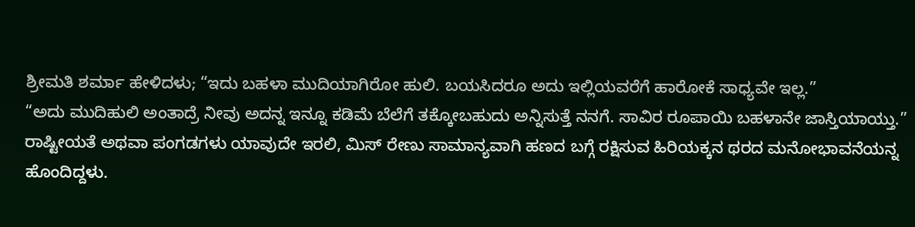ಶ್ರೀಮತಿ ಶರ್ಮಾ ಹೇಳಿದಳು; “ಇದು ಬಹಳಾ ಮುದಿಯಾಗಿರೋ ಹುಲಿ. ಬಯಸಿದರೂ ಅದು ಇಲ್ಲಿಯವರೆಗೆ ಹಾರೋಕೆ ಸಾಧ್ಯವೇ ಇಲ್ಲ.”
“ಅದು ಮುದಿಹುಲಿ ಅಂತಾದ್ರೆ ನೀವು ಅದನ್ನ ಇನ್ನೂ ಕಡಿಮೆ ಬೆಲೆಗೆ ತಕ್ಕೋಬಹುದು ಅನ್ನಿಸುತ್ತೆ ನನಗೆ. ಸಾವಿರ ರೂಪಾಯಿ ಬಹಳಾನೇ ಜಾಸ್ತಿಯಾಯ್ತು.”
ರಾಷ್ಟೀಯತೆ ಅಥವಾ ಪಂಗಡಗಳು ಯಾವುದೇ ಇರಲಿ, ಮಿಸ್ ರೇಣು ಸಾಮಾನ್ಯವಾಗಿ ಹಣದ ಬಗ್ಗೆ ರಕ್ಷಿಸುವ ಹಿರಿಯಕ್ಕನ ಥರದ ಮನೋಭಾವನೆಯನ್ನ ಹೊಂದಿದ್ದಳು.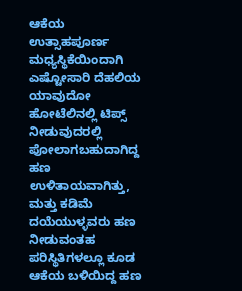ಆಕೆಯ ಉತ್ಸಾಹಪೂರ್ಣ ಮಧ್ಯಸ್ಥಿಕೆಯಿಂದಾಗಿ ಎಷ್ಟೋಸಾರಿ ದೆಹಲಿಯ ಯಾವುದೋ ಹೋಟೆಲಿನಲ್ಲಿ ಟಿಪ್ಸ್ ನೀಡುವುದರಲ್ಲಿ ಪೋಲಾಗಬಹುದಾಗಿದ್ದ ಹಣ ಉಳಿತಾಯವಾಗಿತ್ತು, ಮತ್ತು ಕಡಿಮೆ ದಯೆಯುಳ್ಳವರು ಹಣ ನೀಡುವಂತಹ ಪರಿಸ್ಥಿತಿಗಳಲ್ಲೂ ಕೂಡ ಆಕೆಯ ಬಳಿಯಿದ್ದ ಹಣ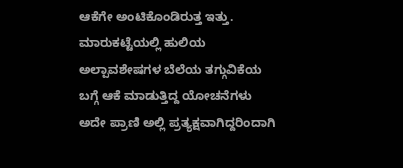ಆಕೆಗೇ ಅಂಟಿಕೊಂಡಿರುತ್ತ ಇತ್ತು. ಮಾರುಕಟ್ಟೆಯಲ್ಲಿ ಹುಲಿಯ ಅಲ್ಪಾವಶೇಷಗಳ ಬೆಲೆಯ ತಗ್ಗುವಿಕೆಯ ಬಗ್ಗೆ ಆಕೆ ಮಾಡುತ್ತಿದ್ದ ಯೋಚನೆಗಳು ಅದೇ ಪ್ರಾಣಿ ಅಲ್ಲಿ ಪ್ರತ್ಯಕ್ಷವಾಗಿದ್ದರಿಂದಾಗಿ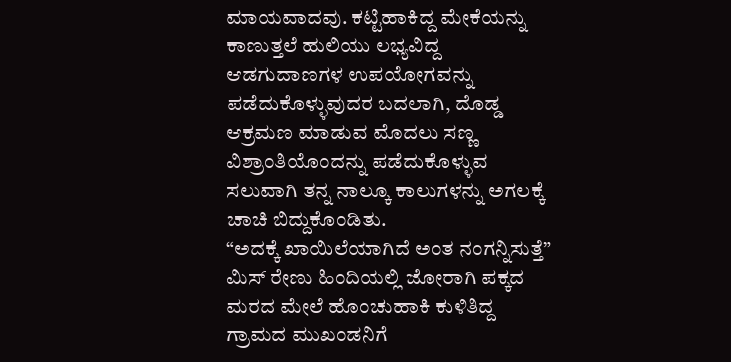ಮಾಯವಾದವು. ಕಟ್ಟಿಹಾಕಿದ್ದ ಮೇಕೆಯನ್ನು ಕಾಣುತ್ತಲೆ ಹುಲಿಯು ಲಭ್ಯವಿದ್ದ ಆಡಗುದಾಣಗಳ ಉಪಯೋಗವನ್ನು ಪಡೆದುಕೊಳ್ಳುವುದರ ಬದಲಾಗಿ, ದೊಡ್ಡ ಆಕ್ರಮಣ ಮಾಡುವ ಮೊದಲು ಸಣ್ಣ ವಿಶ್ರಾಂತಿಯೊಂದನ್ನು ಪಡೆದುಕೊಳ್ಳುವ ಸಲುವಾಗಿ ತನ್ನ ನಾಲ್ಕೂ ಕಾಲುಗಳನ್ನು ಅಗಲಕ್ಕೆ ಚಾಚಿ ಬಿದ್ದುಕೊಂಡಿತು.
“ಅದಕ್ಕೆ ಖಾಯಿಲೆಯಾಗಿದೆ ಅಂತ ನಂಗನ್ನಿಸುತ್ತೆ” ಮಿಸ್ ರೇಣು ಹಿಂದಿಯಲ್ಲಿ ಜೋರಾಗಿ ಪಕ್ಕದ ಮರದ ಮೇಲೆ ಹೊಂಚುಹಾಕಿ ಕುಳಿತಿದ್ದ ಗ್ರಾಮದ ಮುಖಂಡನಿಗೆ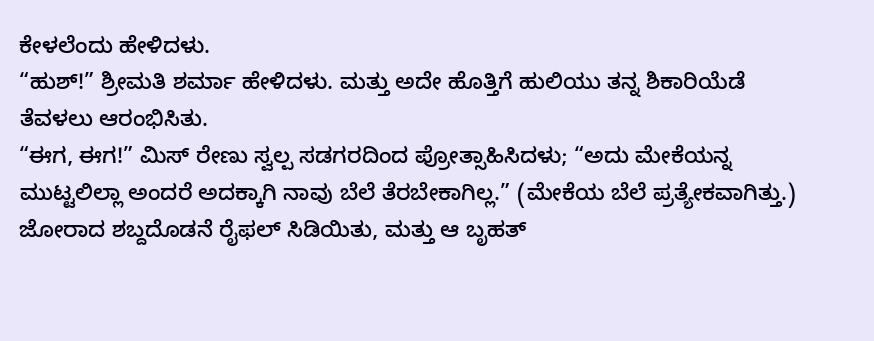ಕೇಳಲೆಂದು ಹೇಳಿದಳು.
“ಹುಶ್!” ಶ್ರೀಮತಿ ಶರ್ಮಾ ಹೇಳಿದಳು. ಮತ್ತು ಅದೇ ಹೊತ್ತಿಗೆ ಹುಲಿಯು ತನ್ನ ಶಿಕಾರಿಯೆಡೆ ತೆವಳಲು ಆರಂಭಿಸಿತು.
“ಈಗ, ಈಗ!” ಮಿಸ್ ರೇಣು ಸ್ವಲ್ಪ ಸಡಗರದಿಂದ ಪ್ರೋತ್ಸಾಹಿಸಿದಳು; “ಅದು ಮೇಕೆಯನ್ನ ಮುಟ್ಟಲಿಲ್ಲಾ ಅಂದರೆ ಅದಕ್ಕಾಗಿ ನಾವು ಬೆಲೆ ತೆರಬೇಕಾಗಿಲ್ಲ.” (ಮೇಕೆಯ ಬೆಲೆ ಪ್ರತ್ಯೇಕವಾಗಿತ್ತು.)
ಜೋರಾದ ಶಬ್ದದೊಡನೆ ರೈಫಲ್ ಸಿಡಿಯಿತು, ಮತ್ತು ಆ ಬೃಹತ್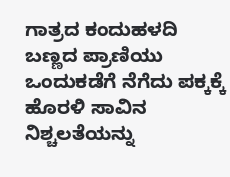ಗಾತ್ರದ ಕಂದುಹಳದಿ ಬಣ್ಣದ ಪ್ರಾಣಿಯು ಒಂದುಕಡೆಗೆ ನೆಗೆದು ಪಕ್ಕಕ್ಕೆ ಹೊರಳಿ ಸಾವಿನ ನಿಶ್ಚಲತೆಯನ್ನು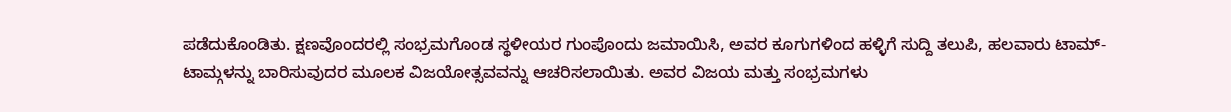ಪಡೆದುಕೊಂಡಿತು. ಕ್ಷಣವೊಂದರಲ್ಲಿ ಸಂಭ್ರಮಗೊಂಡ ಸ್ಥಳೀಯರ ಗುಂಪೊಂದು ಜಮಾಯಿಸಿ, ಅವರ ಕೂಗುಗಳಿಂದ ಹಳ್ಳಿಗೆ ಸುದ್ದಿ ತಲುಪಿ, ಹಲವಾರು ಟಾಮ್-ಟಾಮ್ಗಳನ್ನು ಬಾರಿಸುವುದರ ಮೂಲಕ ವಿಜಯೋತ್ಸವವನ್ನು ಆಚರಿಸಲಾಯಿತು. ಅವರ ವಿಜಯ ಮತ್ತು ಸಂಭ್ರಮಗಳು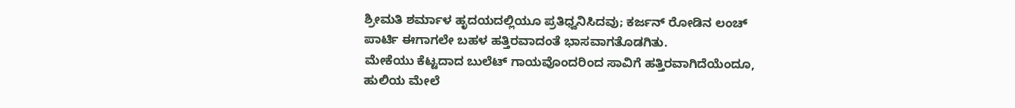ಶ್ರೀಮತಿ ಶರ್ಮಾಳ ಹೃದಯದಲ್ಲಿಯೂ ಪ್ರತಿಧ್ವನಿಸಿದವು; ಕರ್ಜನ್ ರೋಡಿನ ಲಂಚ್ ಪಾರ್ಟಿ ಈಗಾಗಲೇ ಬಹಳ ಹತ್ತಿರವಾದಂತೆ ಭಾಸವಾಗತೊಡಗಿತು.
ಮೇಕೆಯು ಕೆಟ್ಟದಾದ ಬುಲೆಟ್ ಗಾಯವೊಂದರಿಂದ ಸಾವಿಗೆ ಹತ್ತಿರವಾಗಿದೆಯೆಂದೂ, ಹುಲಿಯ ಮೇಲೆ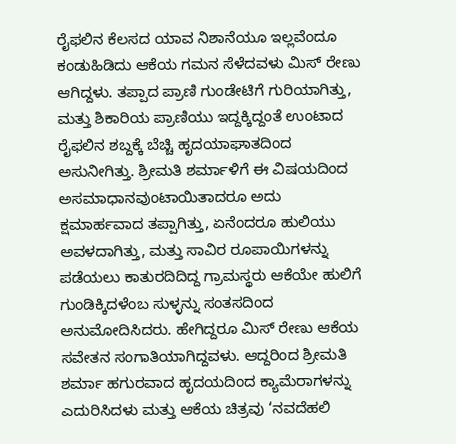ರೈಫಲಿನ ಕೆಲಸದ ಯಾವ ನಿಶಾನೆಯೂ ಇಲ್ಲವೆಂದೂ ಕಂಡುಹಿಡಿದು ಆಕೆಯ ಗಮನ ಸೆಳೆದವಳು ಮಿಸ್ ರೇಣು ಆಗಿದ್ದಳು. ತಪ್ಪಾದ ಪ್ರಾಣಿ ಗುಂಡೇಟಿಗೆ ಗುರಿಯಾಗಿತ್ತು, ಮತ್ತು ಶಿಕಾರಿಯ ಪ್ರಾಣಿಯು ಇದ್ದಕ್ಕಿದ್ದಂತೆ ಉಂಟಾದ ರೈಫಲಿನ ಶಬ್ದಕ್ಕೆ ಬೆಚ್ಚಿ ಹೃದಯಾಘಾತದಿಂದ ಅಸುನೀಗಿತ್ತು. ಶ್ರೀಮತಿ ಶರ್ಮಾಳಿಗೆ ಈ ವಿಷಯದಿಂದ ಅಸಮಾಧಾನವುಂಟಾಯಿತಾದರೂ ಅದು ಕ್ಷಮಾರ್ಹವಾದ ತಪ್ಪಾಗಿತ್ತು, ಏನೆಂದರೂ ಹುಲಿಯು ಅವಳದಾಗಿತ್ತು, ಮತ್ತು ಸಾವಿರ ರೂಪಾಯಿಗಳನ್ನು ಪಡೆಯಲು ಕಾತುರದಿದಿದ್ದ ಗ್ರಾಮಸ್ಥರು ಆಕೆಯೇ ಹುಲಿಗೆ ಗುಂಡಿಕ್ಕಿದಳೆಂಬ ಸುಳ್ಳನ್ನು ಸಂತಸದಿಂದ ಅನುಮೋದಿಸಿದರು. ಹೇಗಿದ್ದರೂ ಮಿಸ್ ರೇಣು ಆಕೆಯ ಸವೇತನ ಸಂಗಾತಿಯಾಗಿದ್ದವಳು. ಆದ್ದರಿಂದ ಶ್ರೀಮತಿ ಶರ್ಮಾ ಹಗುರವಾದ ಹೃದಯದಿಂದ ಕ್ಯಾಮೆರಾಗಳನ್ನು ಎದುರಿಸಿದಳು ಮತ್ತು ಆಕೆಯ ಚಿತ್ರವು ‘ನವದೆಹಲಿ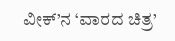ವೀಕ್’ನ ‘ವಾರದ ಚಿತ್ರ’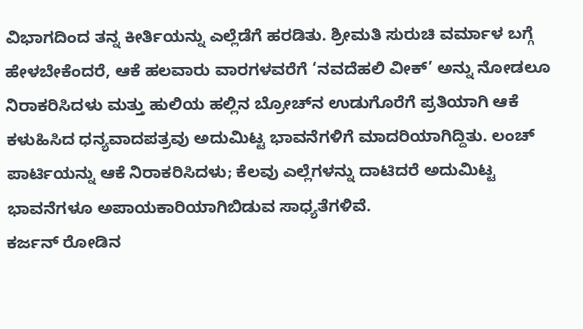ವಿಭಾಗದಿಂದ ತನ್ನ ಕೀರ್ತಿಯನ್ನು ಎಲ್ಲೆಡೆಗೆ ಹರಡಿತು. ಶ್ರೀಮತಿ ಸುರುಚಿ ವರ್ಮಾಳ ಬಗ್ಗೆ ಹೇಳಬೇಕೆಂದರೆ, ಆಕೆ ಹಲವಾರು ವಾರಗಳವರೆಗೆ ‘ನವದೆಹಲಿ ವೀಕ್’ ಅನ್ನು ನೋಡಲೂ ನಿರಾಕರಿಸಿದಳು ಮತ್ತು ಹುಲಿಯ ಹಲ್ಲಿನ ಬ್ರೋಚ್‌ನ ಉಡುಗೊರೆಗೆ ಪ್ರತಿಯಾಗಿ ಆಕೆ ಕಳುಹಿಸಿದ ಧನ್ಯವಾದಪತ್ರವು ಅದುಮಿಟ್ಟ ಭಾವನೆಗಳಿಗೆ ಮಾದರಿಯಾಗಿದ್ದಿತು. ಲಂಚ್ ಪಾರ್ಟಿಯನ್ನು ಆಕೆ ನಿರಾಕರಿಸಿದಳು; ಕೆಲವು ಎಲ್ಲೆಗಳನ್ನು ದಾಟಿದರೆ ಅದುಮಿಟ್ಟ ಭಾವನೆಗಳೂ ಅಪಾಯಕಾರಿಯಾಗಿಬಿಡುವ ಸಾಧ್ಯತೆಗಳಿವೆ.
ಕರ್ಜನ್ ರೋಡಿನ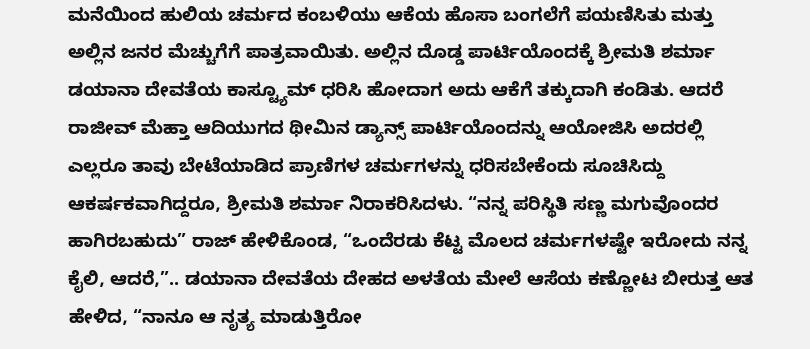ಮನೆಯಿಂದ ಹುಲಿಯ ಚರ್ಮದ ಕಂಬಳಿಯು ಆಕೆಯ ಹೊಸಾ ಬಂಗಲೆಗೆ ಪಯಣಿಸಿತು ಮತ್ತು ಅಲ್ಲಿನ ಜನರ ಮೆಚ್ಚುಗೆಗೆ ಪಾತ್ರವಾಯಿತು. ಅಲ್ಲಿನ ದೊಡ್ಡ ಪಾರ್ಟಿಯೊಂದಕ್ಕೆ ಶ್ರೀಮತಿ ಶರ್ಮಾ ಡಯಾನಾ ದೇವತೆಯ ಕಾಸ್ಟ್ಯೂಮ್ ಧರಿಸಿ ಹೋದಾಗ ಅದು ಆಕೆಗೆ ತಕ್ಕುದಾಗಿ ಕಂಡಿತು. ಆದರೆ ರಾಜೀವ್ ಮೆಹ್ತಾ ಆದಿಯುಗದ ಥೀಮಿನ ಡ್ಯಾನ್ಸ್ ಪಾರ್ಟಿಯೊಂದನ್ನು ಆಯೋಜಿಸಿ ಅದರಲ್ಲಿ ಎಲ್ಲರೂ ತಾವು ಬೇಟೆಯಾಡಿದ ಪ್ರಾಣಿಗಳ ಚರ್ಮಗಳನ್ನು ಧರಿಸಬೇಕೆಂದು ಸೂಚಿಸಿದ್ದು ಆಕರ್ಷಕವಾಗಿದ್ದರೂ, ಶ್ರೀಮತಿ ಶರ್ಮಾ ನಿರಾಕರಿಸಿದಳು. “ನನ್ನ ಪರಿಸ್ಥಿತಿ ಸಣ್ಣ ಮಗುವೊಂದರ ಹಾಗಿರಬಹುದು” ರಾಜ್ ಹೇಳಿಕೊಂಡ, “ಒಂದೆರಡು ಕೆಟ್ಟ ಮೊಲದ ಚರ್ಮಗಳಷ್ಟೇ ಇರೋದು ನನ್ನ ಕೈಲಿ, ಆದರೆ,”.. ಡಯಾನಾ ದೇವತೆಯ ದೇಹದ ಅಳತೆಯ ಮೇಲೆ ಆಸೆಯ ಕಣ್ಣೋಟ ಬೀರುತ್ತ ಆತ ಹೇಳಿದ, “ನಾನೂ ಆ ನೃತ್ಯ ಮಾಡುತ್ತಿರೋ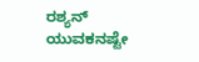ರಶ್ಯನ್ ಯುವಕನಷ್ಟೇ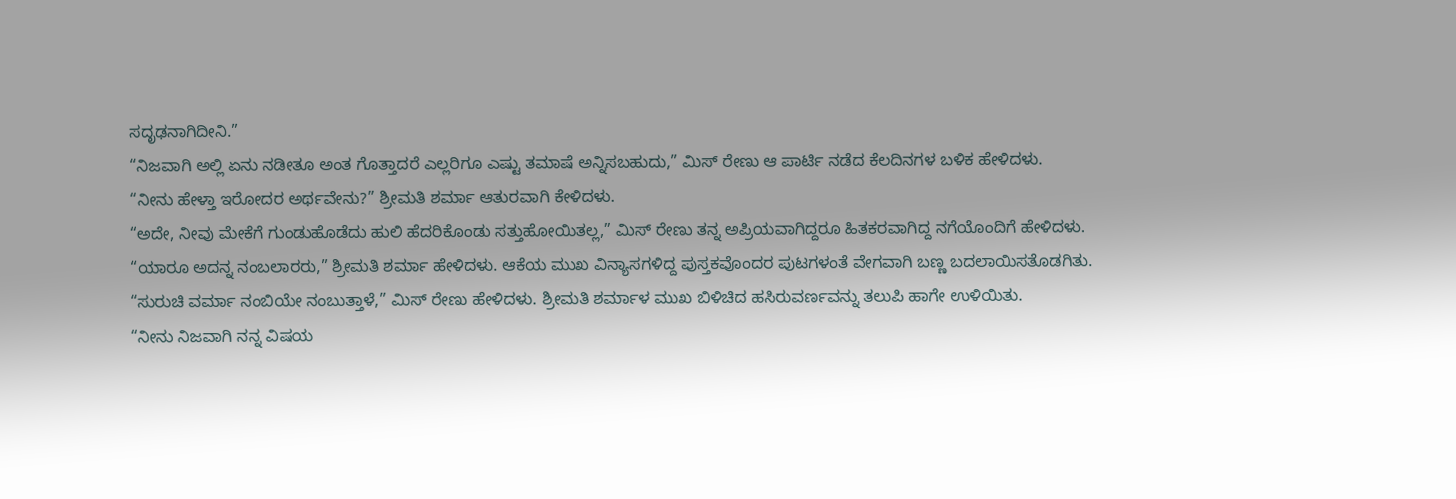ಸದೃಢನಾಗಿದೀನಿ.”
“ನಿಜವಾಗಿ ಅಲ್ಲಿ ಏನು ನಡೀತೂ ಅಂತ ಗೊತ್ತಾದರೆ ಎಲ್ಲರಿಗೂ ಎಷ್ಟು ತಮಾಷೆ ಅನ್ನಿಸಬಹುದು,” ಮಿಸ್ ರೇಣು ಆ ಪಾರ್ಟಿ ನಡೆದ ಕೆಲದಿನಗಳ ಬಳಿಕ ಹೇಳಿದಳು.
“ನೀನು ಹೇಳ್ತಾ ಇರೋದರ ಅರ್ಥವೇನು?” ಶ್ರೀಮತಿ ಶರ್ಮಾ ಆತುರವಾಗಿ ಕೇಳಿದಳು.
“ಅದೇ, ನೀವು ಮೇಕೆಗೆ ಗುಂಡುಹೊಡೆದು ಹುಲಿ ಹೆದರಿಕೊಂಡು ಸತ್ತುಹೋಯಿತಲ್ಲ,” ಮಿಸ್ ರೇಣು ತನ್ನ ಅಪ್ರಿಯವಾಗಿದ್ದರೂ ಹಿತಕರವಾಗಿದ್ದ ನಗೆಯೊಂದಿಗೆ ಹೇಳಿದಳು.
“ಯಾರೂ ಅದನ್ನ ನಂಬಲಾರರು,” ಶ್ರೀಮತಿ ಶರ್ಮಾ ಹೇಳಿದಳು. ಆಕೆಯ ಮುಖ ವಿನ್ಯಾಸಗಳಿದ್ದ ಪುಸ್ತಕವೊಂದರ ಪುಟಗಳಂತೆ ವೇಗವಾಗಿ ಬಣ್ಣ ಬದಲಾಯಿಸತೊಡಗಿತು.
“ಸುರುಚಿ ವರ್ಮಾ ನಂಬಿಯೇ ನಂಬುತ್ತಾಳೆ,” ಮಿಸ್ ರೇಣು ಹೇಳಿದಳು. ಶ್ರೀಮತಿ ಶರ್ಮಾಳ ಮುಖ ಬಿಳಿಚಿದ ಹಸಿರುವರ್ಣವನ್ನು ತಲುಪಿ ಹಾಗೇ ಉಳಿಯಿತು.
“ನೀನು ನಿಜವಾಗಿ ನನ್ನ ವಿಷಯ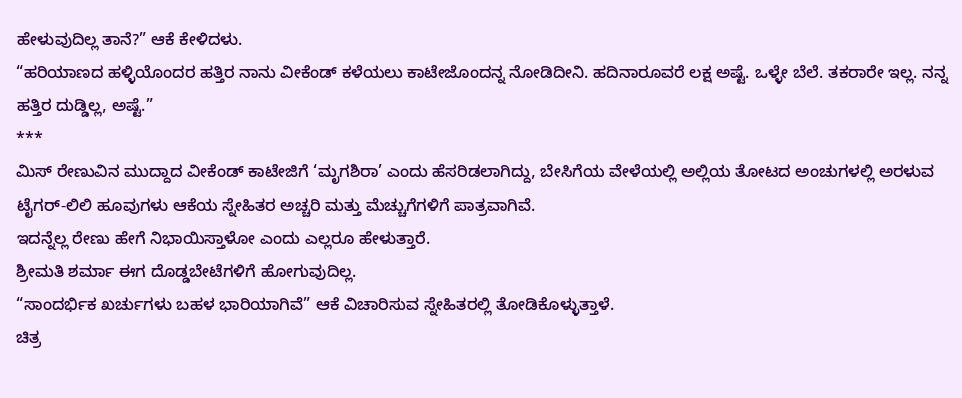ಹೇಳುವುದಿಲ್ಲ ತಾನೆ?” ಆಕೆ ಕೇಳಿದಳು.
“ಹರಿಯಾಣದ ಹಳ್ಳಿಯೊಂದರ ಹತ್ತಿರ ನಾನು ವೀಕೆಂಡ್ ಕಳೆಯಲು ಕಾಟೇಜೊಂದನ್ನ ನೋಡಿದೀನಿ. ಹದಿನಾರೂವರೆ ಲಕ್ಷ ಅಷ್ಟೆ. ಒಳ್ಳೇ ಬೆಲೆ. ತಕರಾರೇ ಇಲ್ಲ. ನನ್ನ ಹತ್ತಿರ ದುಡ್ಡಿಲ್ಲ, ಅಷ್ಟೆ.”
***
ಮಿಸ್ ರೇಣುವಿನ ಮುದ್ದಾದ ವೀಕೆಂಡ್ ಕಾಟೇಜಿಗೆ ‘ಮೃಗಶಿರಾ’ ಎಂದು ಹೆಸರಿಡಲಾಗಿದ್ದು, ಬೇಸಿಗೆಯ ವೇಳೆಯಲ್ಲಿ ಅಲ್ಲಿಯ ತೋಟದ ಅಂಚುಗಳಲ್ಲಿ ಅರಳುವ ಟೈಗರ್-ಲಿಲಿ ಹೂವುಗಳು ಆಕೆಯ ಸ್ನೇಹಿತರ ಅಚ್ಚರಿ ಮತ್ತು ಮೆಚ್ಚುಗೆಗಳಿಗೆ ಪಾತ್ರವಾಗಿವೆ.
ಇದನ್ನೆಲ್ಲ ರೇಣು ಹೇಗೆ ನಿಭಾಯಿಸ್ತಾಳೋ ಎಂದು ಎಲ್ಲರೂ ಹೇಳುತ್ತಾರೆ.
ಶ್ರೀಮತಿ ಶರ್ಮಾ ಈಗ ದೊಡ್ಡಬೇಟೆಗಳಿಗೆ ಹೋಗುವುದಿಲ್ಲ.
“ಸಾಂದರ್ಭಿಕ ಖರ್ಚುಗಳು ಬಹಳ ಭಾರಿಯಾಗಿವೆ” ಆಕೆ ವಿಚಾರಿಸುವ ಸ್ನೇಹಿತರಲ್ಲಿ ತೋಡಿಕೊಳ್ಳುತ್ತಾಳೆ.
ಚಿತ್ರ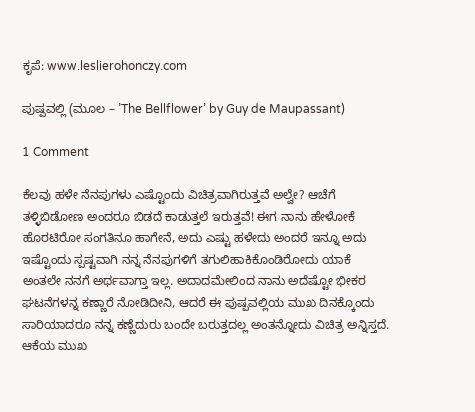ಕೃಪೆ: www.leslierohonczy.com

ಪುಷ್ಪವಲ್ಲಿ (ಮೂಲ – ’The Bellflower’ by Guy de Maupassant)

1 Comment

ಕೆಲವು ಹಳೇ ನೆನಪುಗಳು ಎಷ್ಟೊಂದು ವಿಚಿತ್ರವಾಗಿರುತ್ತವೆ ಅಲ್ವೇ? ಆಚೆಗೆ ತಳ್ಳಿಬಿಡೋಣ ಅಂದರೂ ಬಿಡದೆ ಕಾಡುತ್ತಲೆ ಇರುತ್ತವೆ! ಈಗ ನಾನು ಹೇಳೋಕೆ ಹೊರಟಿರೋ ಸಂಗತಿನೂ ಹಾಗೇನೆ, ಅದು ಎಷ್ಟು ಹಳೇದು ಅಂದರೆ ಇನ್ನೂ ಅದು ಇಷ್ಟೊಂದು ಸ್ಪಷ್ಟವಾಗಿ ನನ್ನ ನೆನಪುಗಳಿಗೆ ತಗುಲಿಹಾಕಿಕೊಂಡಿರೋದು ಯಾಕೆ ಅಂತಲೇ ನನಗೆ ಅರ್ಥವಾಗ್ತಾ ಇಲ್ಲ. ಅದಾದಮೇಲಿಂದ ನಾನು ಅದೆಷ್ಟೋ ಭೀಕರ ಘಟನೆಗಳನ್ನ ಕಣ್ಣಾರೆ ನೋಡಿದೀನಿ, ಆದರೆ ಈ ಪುಷ್ಪವಲ್ಲಿಯ ಮುಖ ದಿನಕ್ಕೊಂದು ಸಾರಿಯಾದರೂ ನನ್ನ ಕಣ್ಣೆದುರು ಬಂದೇ ಬರುತ್ತದಲ್ಲ ಅಂತನ್ನೋದು ವಿಚಿತ್ರ ಅನ್ನಿಸ್ತದೆ. ಆಕೆಯ ಮುಖ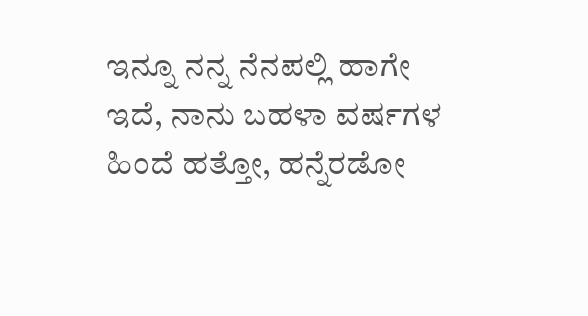ಇನ್ನೂ ನನ್ನ ನೆನಪಲ್ಲಿ ಹಾಗೇ ಇದೆ, ನಾನು ಬಹಳಾ ವರ್ಷಗಳ ಹಿಂದೆ ಹತ್ತೋ, ಹನ್ನೆರಡೋ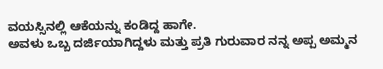ವಯಸ್ಸಿನಲ್ಲಿ ಆಕೆಯನ್ನು ಕಂಡಿದ್ದ ಹಾಗೇ.
ಅವಳು ಒಬ್ಬ ದರ್ಜಿಯಾಗಿದ್ದಳು ಮತ್ತು ಪ್ರತಿ ಗುರುವಾರ ನನ್ನ ಅಪ್ಪ ಅಮ್ಮನ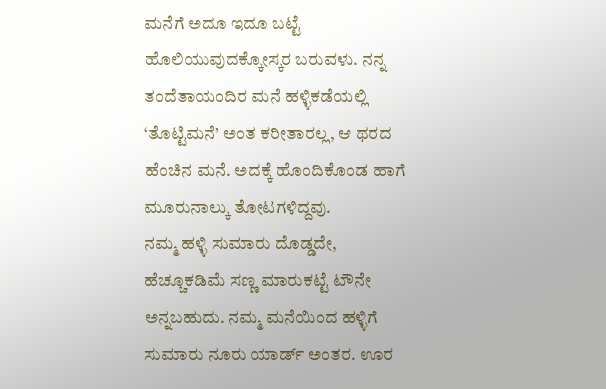ಮನೆಗೆ ಅದೂ ಇದೂ ಬಟ್ಟೆ ಹೊಲಿಯುವುದಕ್ಕೋಸ್ಕರ ಬರುವಳು. ನನ್ನ ತಂದೆತಾಯಂದಿರ ಮನೆ ಹಳ್ಳಿಕಡೆಯಲ್ಲಿ ‘ತೊಟ್ಟಿಮನೆ’ ಅಂತ ಕರೀತಾರಲ್ಲ, ಆ ಥರದ ಹೆಂಚಿನ ಮನೆ. ಅದಕ್ಕೆ ಹೊಂದಿಕೊಂಡ ಹಾಗೆ ಮೂರುನಾಲ್ಕು ತೋಟಗಳಿದ್ದವು.
ನಮ್ಮ ಹಳ್ಳಿ ಸುಮಾರು ದೊಡ್ಡದೇ, ಹೆಚ್ಚೂಕಡಿಮೆ ಸಣ್ಣ ಮಾರುಕಟ್ಟೆ ಟೌನೇ ಅನ್ನಬಹುದು. ನಮ್ಮ ಮನೆಯಿಂದ ಹಳ್ಳಿಗೆ ಸುಮಾರು ನೂರು ಯಾರ್ಡ್ ಅಂತರ. ಊರ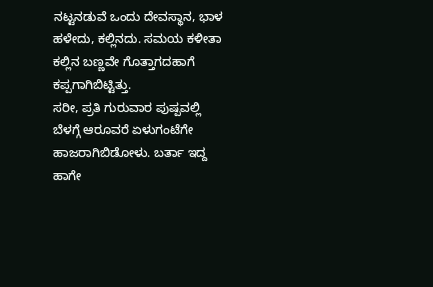ನಟ್ಟನಡುವೆ ಒಂದು ದೇವಸ್ಥಾನ, ಭಾಳ ಹಳೇದು, ಕಲ್ಲಿನದು. ಸಮಯ ಕಳೀತಾ ಕಲ್ಲಿನ ಬಣ್ಣವೇ ಗೊತ್ತಾಗದಹಾಗೆ ಕಪ್ಪಗಾಗಿಬಿಟ್ಟಿತ್ತು.
ಸರೀ, ಪ್ರತಿ ಗುರುವಾರ ಪುಷ್ಪವಲ್ಲಿ ಬೆಳಗ್ಗೆ ಆರೂವರೆ ಏಳುಗಂಟೆಗೇ ಹಾಜರಾಗಿಬಿಡೋಳು. ಬರ್ತಾ ಇದ್ದ ಹಾಗೇ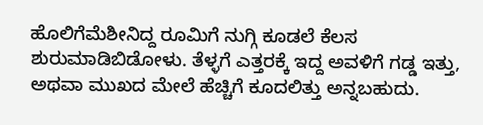ಹೊಲಿಗೆಮೆಶೀನಿದ್ದ ರೂಮಿಗೆ ನುಗ್ಗಿ ಕೂಡಲೆ ಕೆಲಸ ಶುರುಮಾಡಿಬಿಡೋಳು. ತೆಳ್ಳಗೆ ಎತ್ತರಕ್ಕೆ ಇದ್ದ ಅವಳಿಗೆ ಗಡ್ಡ ಇತ್ತು, ಅಥವಾ ಮುಖದ ಮೇಲೆ ಹೆಚ್ಚಿಗೆ ಕೂದಲಿತ್ತು ಅನ್ನಬಹುದು.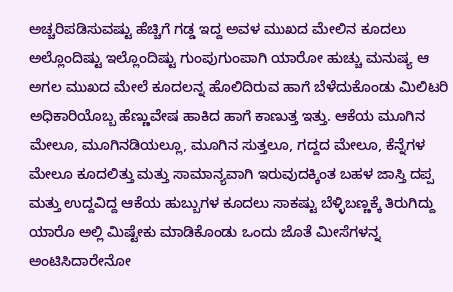ಅಚ್ಚರಿಪಡಿಸುವಷ್ಟು ಹೆಚ್ಚಿಗೆ ಗಡ್ಡ ಇದ್ದ ಅವಳ ಮುಖದ ಮೇಲಿನ ಕೂದಲು ಅಲ್ಲೊಂದಿಷ್ಟು ಇಲ್ಲೊಂದಿಷ್ಟು ಗುಂಪುಗುಂಪಾಗಿ ಯಾರೋ ಹುಚ್ಚು ಮನುಷ್ಯ ಆ ಅಗಲ ಮುಖದ ಮೇಲೆ ಕೂದಲನ್ನ ಹೊಲಿದಿರುವ ಹಾಗೆ ಬೆಳೆದುಕೊಂಡು ಮಿಲಿಟರಿ ಅಧಿಕಾರಿಯೊಬ್ಬ ಹೆಣ್ಣುವೇಷ ಹಾಕಿದ ಹಾಗೆ ಕಾಣುತ್ತ ಇತ್ತು. ಆಕೆಯ ಮೂಗಿನ ಮೇಲೂ, ಮೂಗಿನಡಿಯಲ್ಲೂ, ಮೂಗಿನ ಸುತ್ತಲೂ, ಗದ್ದದ ಮೇಲೂ, ಕೆನ್ನೆಗಳ ಮೇಲೂ ಕೂದಲಿತ್ತು ಮತ್ತು ಸಾಮಾನ್ಯವಾಗಿ ಇರುವುದಕ್ಕಿಂತ ಬಹಳ ಜಾಸ್ತಿ ದಪ್ಪ ಮತ್ತು ಉದ್ದವಿದ್ದ ಆಕೆಯ ಹುಬ್ಬುಗಳ ಕೂದಲು ಸಾಕಷ್ಟು ಬೆಳ್ಳಿಬಣ್ಣಕ್ಕೆ ತಿರುಗಿದ್ದು ಯಾರೊ ಅಲ್ಲಿ ಮಿಷ್ಟೇಕು ಮಾಡಿಕೊಂಡು ಒಂದು ಜೊತೆ ಮೀಸೆಗಳನ್ನ ಅಂಟಿಸಿದಾರೇನೋ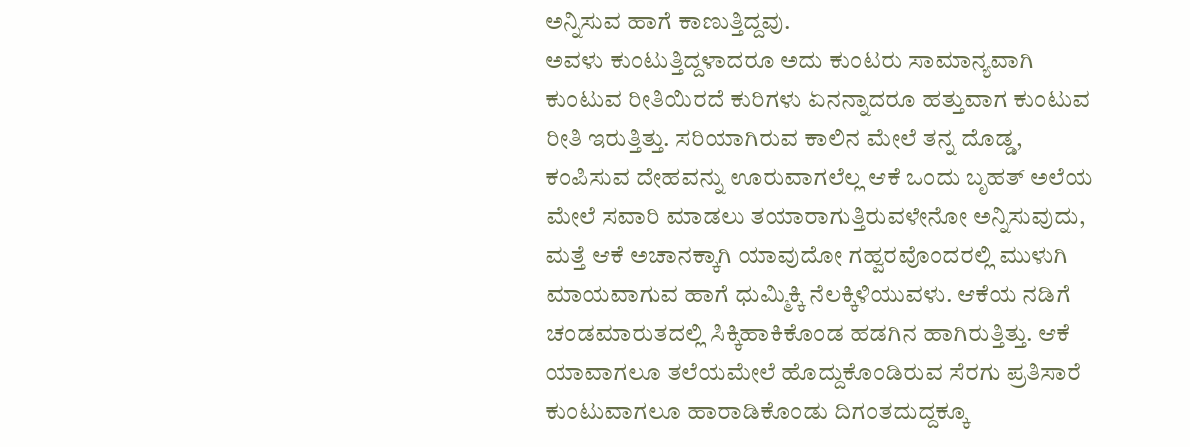ಅನ್ನಿಸುವ ಹಾಗೆ ಕಾಣುತ್ತಿದ್ದವು.
ಅವಳು ಕುಂಟುತ್ತಿದ್ದಳಾದರೂ ಅದು ಕುಂಟರು ಸಾಮಾನ್ಯವಾಗಿ ಕುಂಟುವ ರೀತಿಯಿರದೆ ಕುರಿಗಳು ಏನನ್ನಾದರೂ ಹತ್ತುವಾಗ ಕುಂಟುವ ರೀತಿ ಇರುತ್ತಿತ್ತು. ಸರಿಯಾಗಿರುವ ಕಾಲಿನ ಮೇಲೆ ತನ್ನ ದೊಡ್ಡ, ಕಂಪಿಸುವ ದೇಹವನ್ನು ಊರುವಾಗಲೆಲ್ಲ ಆಕೆ ಒಂದು ಬೃಹತ್ ಅಲೆಯ ಮೇಲೆ ಸವಾರಿ ಮಾಡಲು ತಯಾರಾಗುತ್ತಿರುವಳೇನೋ ಅನ್ನಿಸುವುದು, ಮತ್ತೆ ಆಕೆ ಅಚಾನಕ್ಕಾಗಿ ಯಾವುದೋ ಗಹ್ವರವೊಂದರಲ್ಲಿ ಮುಳುಗಿ ಮಾಯವಾಗುವ ಹಾಗೆ ಧುಮ್ಮಿಕ್ಕಿ ನೆಲಕ್ಕಿಳಿಯುವಳು. ಆಕೆಯ ನಡಿಗೆ ಚಂಡಮಾರುತದಲ್ಲಿ ಸಿಕ್ಕಿಹಾಕಿಕೊಂಡ ಹಡಗಿನ ಹಾಗಿರುತ್ತಿತ್ತು. ಆಕೆ ಯಾವಾಗಲೂ ತಲೆಯಮೇಲೆ ಹೊದ್ದುಕೊಂಡಿರುವ ಸೆರಗು ಪ್ರತಿಸಾರೆ ಕುಂಟುವಾಗಲೂ ಹಾರಾಡಿಕೊಂಡು ದಿಗಂತದುದ್ದಕ್ಕೂ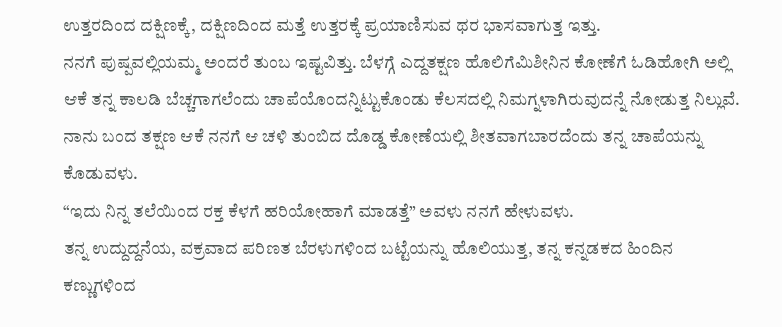ಉತ್ತರದಿಂದ ದಕ್ಷಿಣಕ್ಕೆ, ದಕ್ಷಿಣದಿಂದ ಮತ್ತೆ ಉತ್ತರಕ್ಕೆ ಪ್ರಯಾಣಿಸುವ ಥರ ಭಾಸವಾಗುತ್ತ ಇತ್ತು.
ನನಗೆ ಪುಷ್ಪವಲ್ಲಿಯಮ್ಮ ಅಂದರೆ ತುಂಬ ಇಷ್ಟವಿತ್ತು. ಬೆಳಗ್ಗೆ ಎದ್ದತಕ್ಷಣ ಹೊಲಿಗೆಮಿಶೀನಿನ ಕೋಣೆಗೆ ಓಡಿಹೋಗಿ ಅಲ್ಲಿ ಆಕೆ ತನ್ನ ಕಾಲಡಿ ಬೆಚ್ಚಗಾಗಲೆಂದು ಚಾಪೆಯೊಂದನ್ನಿಟ್ಟುಕೊಂಡು ಕೆಲಸದಲ್ಲಿ ನಿಮಗ್ನಳಾಗಿರುವುದನ್ನೆ ನೋಡುತ್ತ ನಿಲ್ಲುವೆ. ನಾನು ಬಂದ ತಕ್ಷಣ ಆಕೆ ನನಗೆ ಆ ಚಳಿ ತುಂಬಿದ ದೊಡ್ಡ ಕೋಣೆಯಲ್ಲಿ ಶೀತವಾಗಬಾರದೆಂದು ತನ್ನ ಚಾಪೆಯನ್ನು ಕೊಡುವಳು.
“ಇದು ನಿನ್ನ ತಲೆಯಿಂದ ರಕ್ತ ಕೆಳಗೆ ಹರಿಯೋಹಾಗೆ ಮಾಡತ್ತೆ” ಅವಳು ನನಗೆ ಹೇಳುವಳು.
ತನ್ನ ಉದ್ದುದ್ದನೆಯ, ವಕ್ರವಾದ ಪರಿಣತ ಬೆರಳುಗಳಿಂದ ಬಟ್ಟೆಯನ್ನು ಹೊಲಿಯುತ್ತ, ತನ್ನ ಕನ್ನಡಕದ ಹಿಂದಿನ ಕಣ್ಣುಗಳಿಂದ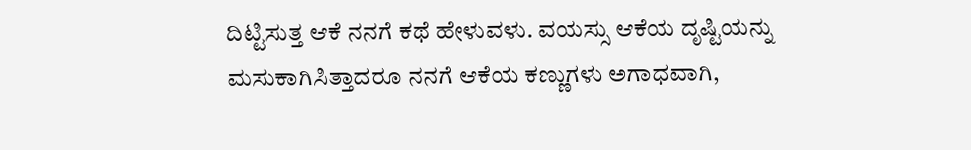ದಿಟ್ಟಿಸುತ್ತ ಆಕೆ ನನಗೆ ಕಥೆ ಹೇಳುವಳು. ವಯಸ್ಸು ಆಕೆಯ ದೃಷ್ಟಿಯನ್ನು ಮಸುಕಾಗಿಸಿತ್ತಾದರೂ ನನಗೆ ಆಕೆಯ ಕಣ್ಣುಗಳು ಅಗಾಧವಾಗಿ,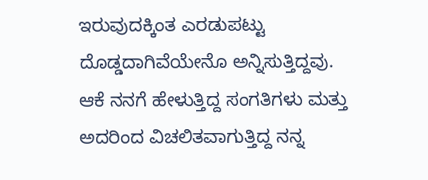ಇರುವುದಕ್ಕಿಂತ ಎರಡುಪಟ್ಟು ದೊಡ್ಡದಾಗಿವೆಯೇನೊ ಅನ್ನಿಸುತ್ತಿದ್ದವು.
ಆಕೆ ನನಗೆ ಹೇಳುತ್ತಿದ್ದ ಸಂಗತಿಗಳು ಮತ್ತು ಅದರಿಂದ ವಿಚಲಿತವಾಗುತ್ತಿದ್ದ ನನ್ನ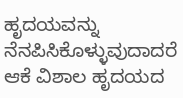ಹೃದಯವನ್ನು  ನೆನಪಿಸಿಕೊಳ್ಳುವುದಾದರೆ ಆಕೆ ವಿಶಾಲ ಹೃದಯದ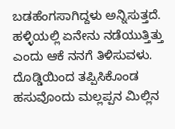ಬಡಹೆಂಗಸಾಗಿದ್ದಳು ಅನ್ನಿಸುತ್ತದೆ. ಹಳ್ಳಿಯಲ್ಲಿ ಏನೇನು ನಡೆಯುತ್ತಿತ್ತು ಎಂದು ಆಕೆ ನನಗೆ ತಿಳಿಸುವಳು. ದೊಡ್ಡಿಯಿಂದ ತಪ್ಪಿಸಿಕೊಂಡ ಹಸುವೊಂದು ಮಲ್ಲಪ್ಪನ ಮಿಲ್ಲಿನ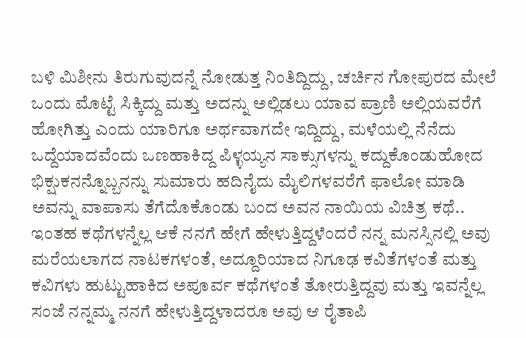ಬಳಿ ಮಿಶೀನು ತಿರುಗುವುದನ್ನೆ ನೋಡುತ್ತ ನಿಂತಿದ್ದಿದ್ದು, ಚರ್ಚಿನ ಗೋಪುರದ ಮೇಲೆ ಒಂದು ಮೊಟ್ಟೆ ಸಿಕ್ಕಿದ್ದು ಮತ್ತು ಅದನ್ನು ಅಲ್ಲಿಡಲು ಯಾವ ಪ್ರಾಣಿ ಅಲ್ಲಿಯವರೆಗೆ ಹೋಗಿತ್ತು ಎಂದು ಯಾರಿಗೂ ಅರ್ಥವಾಗದೇ ಇದ್ದಿದ್ದು, ಮಳೆಯಲ್ಲಿ ನೆನೆದು ಒದ್ದೆಯಾದವೆಂದು ಒಣಹಾಕಿದ್ದ ಪಿಳ್ಳಯ್ಯನ ಸಾಕ್ಸುಗಳನ್ನು ಕದ್ದುಕೊಂಡುಹೋದ ಭಿಕ್ಷುಕನನ್ನೊಬ್ಬನನ್ನು ಸುಮಾರು ಹದಿನೈದು ಮೈಲಿಗಳವರೆಗೆ ಫಾಲೋ ಮಾಡಿ ಅವನ್ನು ವಾಪಾಸು ತೆಗೆದೊಕೊಂಡು ಬಂದ ಅವನ ನಾಯಿಯ ವಿಚಿತ್ರ ಕಥೆ.. ಇಂತಹ ಕಥೆಗಳನ್ನೆಲ್ಲ ಆಕೆ ನನಗೆ ಹೇಗೆ ಹೇಳುತ್ತಿದ್ದಳೆಂದರೆ ನನ್ನ ಮನಸ್ಸಿನಲ್ಲಿ ಅವು ಮರೆಯಲಾಗದ ನಾಟಕಗಳಂತೆ, ಅದ್ದೂರಿಯಾದ ನಿಗೂಢ ಕವಿತೆಗಳಂತೆ ಮತ್ತು ಕವಿಗಳು ಹುಟ್ಟುಹಾಕಿದ ಅಪೂರ್ವ ಕಥೆಗಳಂತೆ ತೋರುತ್ತಿದ್ದವು ಮತ್ತು ಇವನ್ನೆಲ್ಲ ಸಂಜೆ ನನ್ನಮ್ಮ ನನಗೆ ಹೇಳುತ್ತಿದ್ದಳಾದರೂ ಅವು ಆ ರೈತಾಪಿ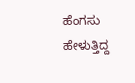ಹೆಂಗಸು ಹೇಳುತ್ತಿದ್ದ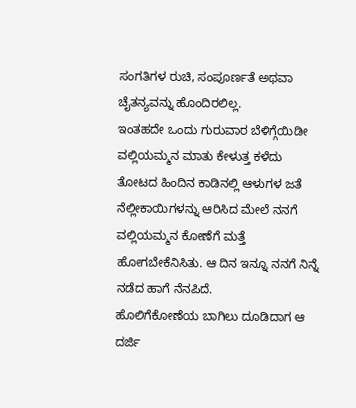ಸಂಗತಿಗಳ ರುಚಿ, ಸಂಪೂರ್ಣತೆ ಅಥವಾ ಚೈತನ್ಯವನ್ನು ಹೊಂದಿರಲಿಲ್ಲ.
ಇಂತಹದೇ ಒಂದು ಗುರುವಾರ ಬೆಳಿಗ್ಗೆಯಿಡೀ ವಲ್ಲಿಯಮ್ಮನ ಮಾತು ಕೇಳುತ್ತ ಕಳೆದು ತೋಟದ ಹಿಂದಿನ ಕಾಡಿನಲ್ಲಿ ಆಳುಗಳ ಜತೆ ನೆಲ್ಲೀಕಾಯಿಗಳನ್ನು ಆರಿಸಿದ ಮೇಲೆ ನನಗೆ ವಲ್ಲಿಯಮ್ಮನ ಕೋಣೆಗೆ ಮತ್ತೆ ಹೋಗಬೇಕೆನಿಸಿತು. ಆ ದಿನ ಇನ್ನೂ ನನಗೆ ನಿನ್ನೆ ನಡೆದ ಹಾಗೆ ನೆನಪಿದೆ.
ಹೊಲಿಗೆಕೋಣೆಯ ಬಾಗಿಲು ದೂಡಿದಾಗ ಆ ದರ್ಜಿ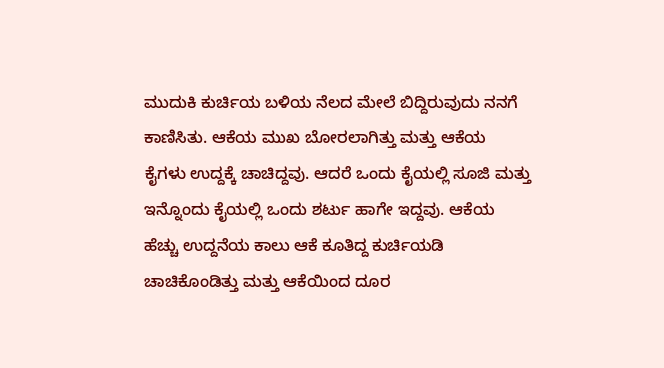ಮುದುಕಿ ಕುರ್ಚಿಯ ಬಳಿಯ ನೆಲದ ಮೇಲೆ ಬಿದ್ದಿರುವುದು ನನಗೆ ಕಾಣಿಸಿತು. ಆಕೆಯ ಮುಖ ಬೋರಲಾಗಿತ್ತು ಮತ್ತು ಆಕೆಯ ಕೈಗಳು ಉದ್ದಕ್ಕೆ ಚಾಚಿದ್ದವು. ಆದರೆ ಒಂದು ಕೈಯಲ್ಲಿ ಸೂಜಿ ಮತ್ತು ಇನ್ನೊಂದು ಕೈಯಲ್ಲಿ ಒಂದು ಶರ್ಟು ಹಾಗೇ ಇದ್ದವು. ಆಕೆಯ ಹೆಚ್ಚು ಉದ್ದನೆಯ ಕಾಲು ಆಕೆ ಕೂತಿದ್ದ ಕುರ್ಚಿಯಡಿ ಚಾಚಿಕೊಂಡಿತ್ತು ಮತ್ತು ಆಕೆಯಿಂದ ದೂರ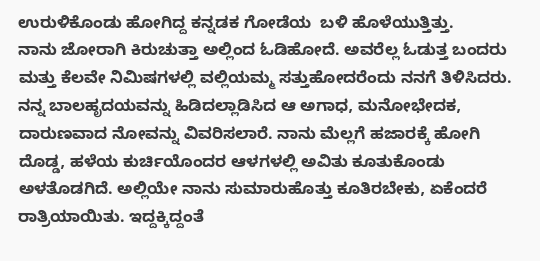ಉರುಳಿಕೊಂಡು ಹೋಗಿದ್ದ ಕನ್ನಡಕ ಗೋಡೆಯ  ಬಳಿ ಹೊಳೆಯುತ್ತಿತ್ತು.
ನಾನು ಜೋರಾಗಿ ಕಿರುಚುತ್ತಾ ಅಲ್ಲಿಂದ ಓಡಿಹೋದೆ. ಅವರೆಲ್ಲ ಓಡುತ್ತ ಬಂದರು ಮತ್ತು ಕೆಲವೇ ನಿಮಿಷಗಳಲ್ಲಿ ವಲ್ಲಿಯಮ್ಮ ಸತ್ತುಹೋದರೆಂದು ನನಗೆ ತಿಳಿಸಿದರು.
ನನ್ನ ಬಾಲಹೃದಯವನ್ನು ಹಿಡಿದಲ್ಲಾಡಿಸಿದ ಆ ಅಗಾಧ, ಮನೋಭೇದಕ, ದಾರುಣವಾದ ನೋವನ್ನು ವಿವರಿಸಲಾರೆ. ನಾನು ಮೆಲ್ಲಗೆ ಹಜಾರಕ್ಕೆ ಹೋಗಿ ದೊಡ್ಡ, ಹಳೆಯ ಕುರ್ಚಿಯೊಂದರ ಆಳಗಳಲ್ಲಿ ಅವಿತು ಕೂತುಕೊಂಡು ಅಳತೊಡಗಿದೆ. ಅಲ್ಲಿಯೇ ನಾನು ಸುಮಾರುಹೊತ್ತು ಕೂತಿರಬೇಕು, ಏಕೆಂದರೆ ರಾತ್ರಿಯಾಯಿತು. ಇದ್ದಕ್ಕಿದ್ದಂತೆ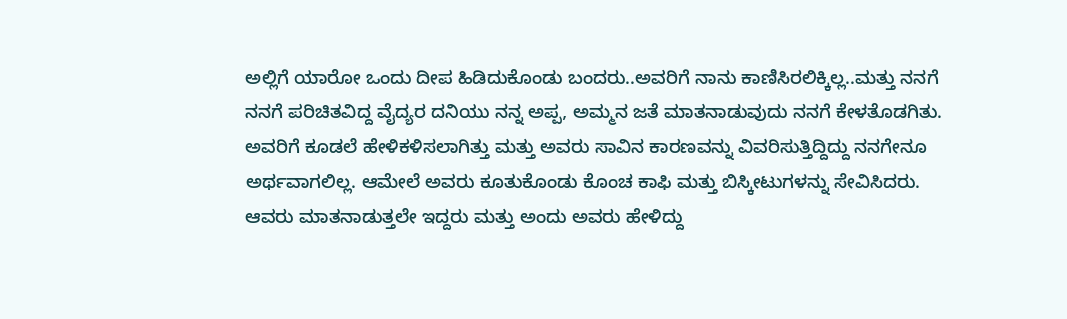ಅಲ್ಲಿಗೆ ಯಾರೋ ಒಂದು ದೀಪ ಹಿಡಿದುಕೊಂಡು ಬಂದರು..ಅವರಿಗೆ ನಾನು ಕಾಣಿಸಿರಲಿಕ್ಕಿಲ್ಲ..ಮತ್ತು ನನಗೆ ನನಗೆ ಪರಿಚಿತವಿದ್ದ ವೈದ್ಯರ ದನಿಯು ನನ್ನ ಅಪ್ಪ, ಅಮ್ಮನ ಜತೆ ಮಾತನಾಡುವುದು ನನಗೆ ಕೇಳತೊಡಗಿತು.
ಅವರಿಗೆ ಕೂಡಲೆ ಹೇಳಿಕಳಿಸಲಾಗಿತ್ತು ಮತ್ತು ಅವರು ಸಾವಿನ ಕಾರಣವನ್ನು ವಿವರಿಸುತ್ತಿದ್ದಿದ್ದು ನನಗೇನೂ ಅರ್ಥವಾಗಲಿಲ್ಲ. ಆಮೇಲೆ ಅವರು ಕೂತುಕೊಂಡು ಕೊಂಚ ಕಾಫಿ ಮತ್ತು ಬಿಸ್ಕೀಟುಗಳನ್ನು ಸೇವಿಸಿದರು.
ಆವರು ಮಾತನಾಡುತ್ತಲೇ ಇದ್ದರು ಮತ್ತು ಅಂದು ಅವರು ಹೇಳಿದ್ದು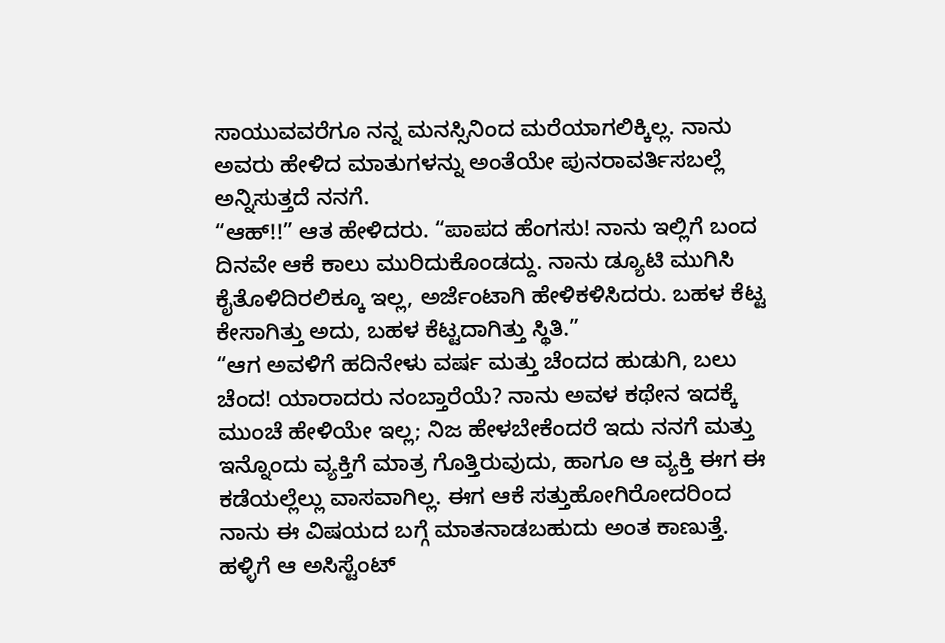ಸಾಯುವವರೆಗೂ ನನ್ನ ಮನಸ್ಸಿನಿಂದ ಮರೆಯಾಗಲಿಕ್ಕಿಲ್ಲ. ನಾನು ಅವರು ಹೇಳಿದ ಮಾತುಗಳನ್ನು ಅಂತೆಯೇ ಪುನರಾವರ್ತಿಸಬಲ್ಲೆ  ಅನ್ನಿಸುತ್ತದೆ ನನಗೆ.
“ಆಹ್!!” ಆತ ಹೇಳಿದರು. “ಪಾಪದ ಹೆಂಗಸು! ನಾನು ಇಲ್ಲಿಗೆ ಬಂದ ದಿನವೇ ಆಕೆ ಕಾಲು ಮುರಿದುಕೊಂಡದ್ದು. ನಾನು ಡ್ಯೂಟಿ ಮುಗಿಸಿ ಕೈತೊಳಿದಿರಲಿಕ್ಕೂ ಇಲ್ಲ, ಅರ್ಜೆಂಟಾಗಿ ಹೇಳಿಕಳಿಸಿದರು. ಬಹಳ ಕೆಟ್ಟ ಕೇಸಾಗಿತ್ತು ಅದು, ಬಹಳ ಕೆಟ್ಟದಾಗಿತ್ತು ಸ್ಥಿತಿ.”
“ಆಗ ಅವಳಿಗೆ ಹದಿನೇಳು ವರ್ಷ ಮತ್ತು ಚೆಂದದ ಹುಡುಗಿ, ಬಲು ಚೆಂದ! ಯಾರಾದರು ನಂಬ್ತಾರೆಯೆ? ನಾನು ಅವಳ ಕಥೇನ ಇದಕ್ಕೆ ಮುಂಚೆ ಹೇಳಿಯೇ ಇಲ್ಲ; ನಿಜ ಹೇಳಬೇಕೆಂದರೆ ಇದು ನನಗೆ ಮತ್ತು ಇನ್ನೊಂದು ವ್ಯಕ್ತಿಗೆ ಮಾತ್ರ ಗೊತ್ತಿರುವುದು, ಹಾಗೂ ಆ ವ್ಯಕ್ತಿ ಈಗ ಈ ಕಡೆಯಲ್ಲೆಲ್ಲು ವಾಸವಾಗಿಲ್ಲ. ಈಗ ಆಕೆ ಸತ್ತುಹೋಗಿರೋದರಿಂದ ನಾನು ಈ ವಿಷಯದ ಬಗ್ಗೆ ಮಾತನಾಡಬಹುದು ಅಂತ ಕಾಣುತ್ತೆ.
ಹಳ್ಳಿಗೆ ಆ ಅಸಿಸ್ಟೆಂಟ್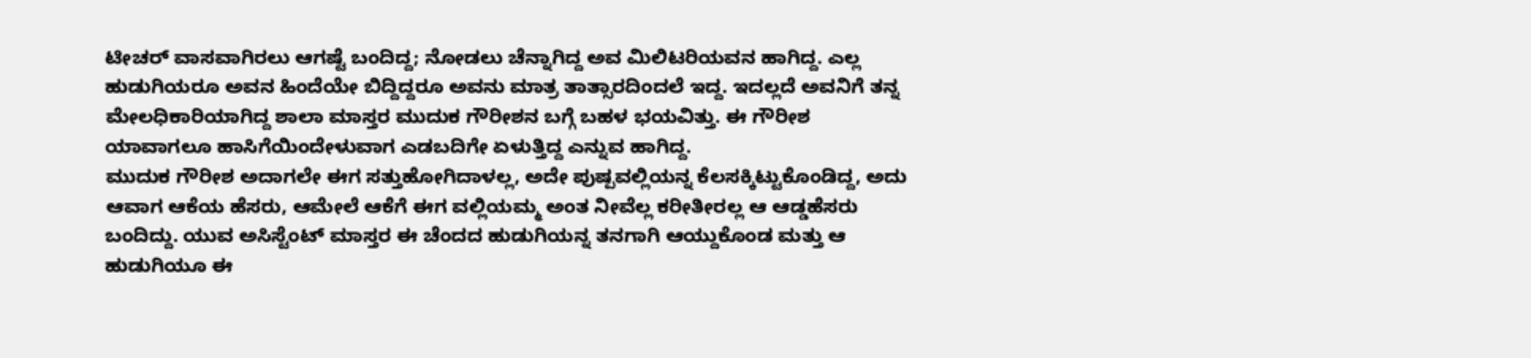ಟೀಚರ್ ವಾಸವಾಗಿರಲು ಆಗಷ್ಟೆ ಬಂದಿದ್ದ; ನೋಡಲು ಚೆನ್ನಾಗಿದ್ದ ಅವ ಮಿಲಿಟರಿಯವನ ಹಾಗಿದ್ದ. ಎಲ್ಲ ಹುಡುಗಿಯರೂ ಅವನ ಹಿಂದೆಯೇ ಬಿದ್ದಿದ್ದರೂ ಅವನು ಮಾತ್ರ ತಾತ್ಸಾರದಿಂದಲೆ ಇದ್ದ. ಇದಲ್ಲದೆ ಅವನಿಗೆ ತನ್ನ ಮೇಲಧಿಕಾರಿಯಾಗಿದ್ದ ಶಾಲಾ ಮಾಸ್ತರ ಮುದುಕ ಗೌರೀಶನ ಬಗ್ಗೆ ಬಹಳ ಭಯವಿತ್ತು. ಈ ಗೌರೀಶ ಯಾವಾಗಲೂ ಹಾಸಿಗೆಯಿಂದೇಳುವಾಗ ಎಡಬದಿಗೇ ಏಳುತ್ತಿದ್ದ ಎನ್ನುವ ಹಾಗಿದ್ದ.
ಮುದುಕ ಗೌರೀಶ ಅದಾಗಲೇ ಈಗ ಸತ್ತುಹೋಗಿದಾಳಲ್ಲ, ಅದೇ ಪುಷ್ಪವಲ್ಲಿಯನ್ನ ಕೆಲಸಕ್ಕಿಟ್ಟುಕೊಂಡಿದ್ದ, ಅದು ಆವಾಗ ಆಕೆಯ ಹೆಸರು, ಆಮೇಲೆ ಆಕೆಗೆ ಈಗ ವಲ್ಲಿಯಮ್ಮ ಅಂತ ನೀವೆಲ್ಲ ಕರೀತೀರಲ್ಲ ಆ ಆಡ್ಡಹೆಸರು ಬಂದಿದ್ದು. ಯುವ ಅಸಿಸ್ಟೆಂಟ್ ಮಾಸ್ತರ ಈ ಚೆಂದದ ಹುಡುಗಿಯನ್ನ ತನಗಾಗಿ ಆಯ್ದುಕೊಂಡ ಮತ್ತು ಆ ಹುಡುಗಿಯೂ ಈ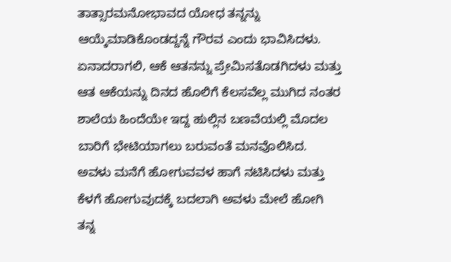ತಾತ್ಸಾರಮನೋಭಾವದ ಯೋಧ ತನ್ನನ್ನು ಆಯ್ಕೆಮಾಡಿಕೊಂಡದ್ದನ್ನೆ ಗೌರವ ಎಂದು ಭಾವಿಸಿದಳು. ಏನಾದರಾಗಲಿ, ಆಕೆ ಆತನನ್ನು ಪ್ರೇಮಿಸತೊಡಗಿದಳು ಮತ್ತು ಆತ ಆಕೆಯನ್ನು ದಿನದ ಹೊಲಿಗೆ ಕೆಲಸವೆಲ್ಲ ಮುಗಿದ ನಂತರ ಶಾಲೆಯ ಹಿಂದೆಯೇ ಇದ್ದ ಹುಲ್ಲಿನ ಬಣವೆಯಲ್ಲಿ ಮೊದಲ ಬಾರಿಗೆ ಭೇಟಿಯಾಗಲು ಬರುವಂತೆ ಮನವೊಲಿಸಿದ.
ಅವಳು ಮನೆಗೆ ಹೋಗುವವಳ ಹಾಗೆ ನಟಿಸಿದಳು ಮತ್ತು ಕೆಳಗೆ ಹೋಗುವುದಕ್ಕೆ ಬದಲಾಗಿ ಅವಳು ಮೇಲೆ ಹೋಗಿ ತನ್ನ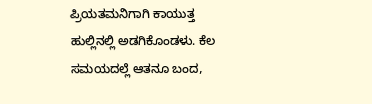ಪ್ರಿಯತಮನಿಗಾಗಿ ಕಾಯುತ್ತ ಹುಲ್ಲಿನಲ್ಲಿ ಅಡಗಿಕೊಂಡಳು. ಕೆಲ ಸಮಯದಲ್ಲೆ ಆತನೂ ಬಂದ,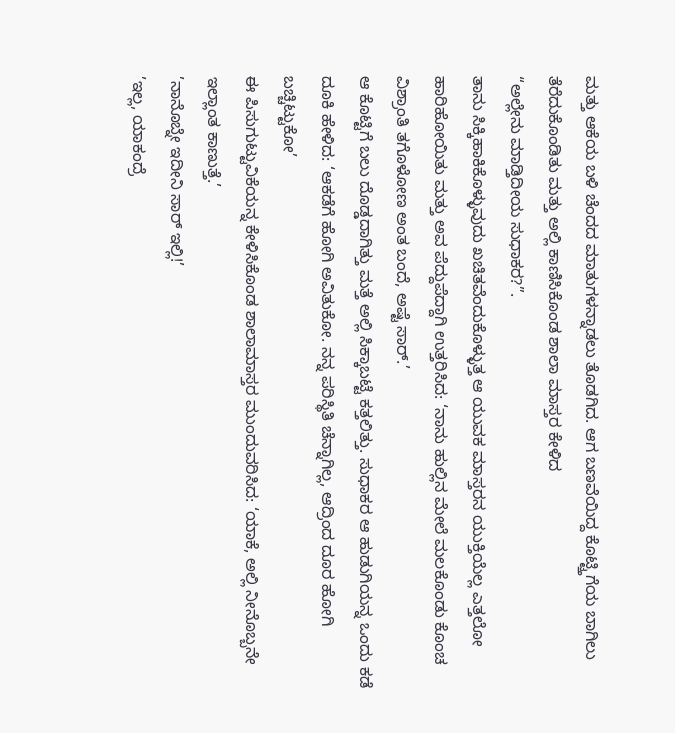ಮತ್ತು ಆಕೆಯ ಬಳಿ ಚೆಂದದ ಮಾತುಗಳನ್ನಾಡಲು ತೊಡಗಿದ. ಆಗ ಬಣವೆಯಿದ್ದ ಕೊಟ್ಟ್ತಿಗೆಯ ಬಾಗಿಲು ತೆರೆದುಕೊಂಡಿತು ಮತ್ತು ಅಲ್ಲಿ ಕಾಣಿಸಿಕೊಂಡ ಶಾಲಾ ಮಾಸ್ತರ ಕೇಳಿದ
“ಅಲ್ಲೇನು ಮಾಡ್ತಿದೀಯ ಸುಧಾಕರ?”.
ತಾನು ಸಿಕ್ಕಿಹಾಕಿಕೊಳ್ಳುವುದು ಖಚಿತವೆಂದುಕೊಳ್ಳುತ್ತ ಆ ಯುವಕ ಮಾಸ್ತರನ ಯುಕ್ತಿಯೆಲ್ಲ ಎತ್ತಲೋ ಹಾರಿಹೋಯಿತು ಮತ್ತು ಅವ ಪೆದ್ದುಪೆದ್ದಾಗಿ ಉತ್ತರಿಸಿದ: ‘ನಾನು ಹುಲ್ಲಿನ ಮೇಲೆ ಮಲಕೊಂಡು ಕೊಂಚ ವಿಶ್ರಾಂತಿ ತಗೊಳೋಣ ಅಂತ ಬಂದೆ, ಅಷ್ಟೆ ಸಾರ್.’
ಆ ಕೊಟ್ಟಿಗೆ ಬಲು ದೊಡ್ಡದಾಗಿತ್ತು ಮತ್ತೆ ಅಲ್ಲಿ ಸಿಕ್ಕಾಬಟ್ಟೆ ಕತ್ತಲಿತ್ತು. ಸುಧಾಕರ ಆ ಹುಡುಗಿಯನ್ನ ಒಂದು ಕಡೆ ದೂಕಿ ಹೇಳಿದ: ‘ಆಕಡೆಗೆ ಹೋಗಿ ಅವಿತುಕೋ. ನನ್ನ ಪರಿಸ್ಥಿತಿ ಚೆನ್ನಾಗಿಲ್ಲ, ಆದ್ರಿಂದ ದೂರ ಹೋಗಿ ಬಚ್ಚಿಟ್ಟುಕೋ’
ಈ ಪಿಸುಗುಟ್ಟುವಿಕೆಯನ್ನ ಕೇಳಿಸಿಕೊಂಡ ಶಾಲಾಮಾಸ್ತರ ಮುಂದುವರಿಸಿದ: ‘ಯಾಕೆ, ಅಲ್ಲಿ ನೀನೊಬ್ಬನೇ ಇಲ್ಲಾಂತ ಕಾಣುತ್ತೆ.’
’ನಾನೊಬ್ನೇ ಇದೀನಿ ಸಾರ್ ಇಲ್ಲಿ!’
’ಇಲ್ಲ, ಯಾಕಂದ್ರೆ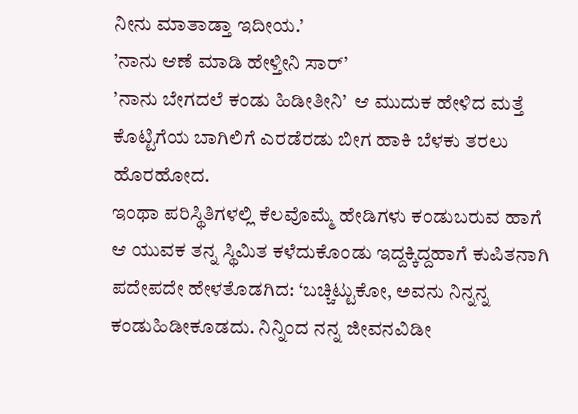ನೀನು ಮಾತಾಡ್ತಾ ಇದೀಯ.’
’ನಾನು ಆಣೆ ಮಾಡಿ ಹೇಳ್ತೀನಿ ಸಾರ್’
’ನಾನು ಬೇಗದಲೆ ಕಂಡು ಹಿಡೀತೀನಿ’  ಆ ಮುದುಕ ಹೇಳಿದ ಮತ್ತೆ ಕೊಟ್ಟಿಗೆಯ ಬಾಗಿಲಿಗೆ ಎರಡೆರಡು ಬೀಗ ಹಾಕಿ ಬೆಳಕು ತರಲು ಹೊರಹೋದ.
ಇಂಥಾ ಪರಿಸ್ಥಿತಿಗಳಲ್ಲಿ ಕೆಲವೊಮ್ಮೆ ಹೇಡಿಗಳು ಕಂಡುಬರುವ ಹಾಗೆ ಆ ಯುವಕ ತನ್ನ ಸ್ಥಿಮಿತ ಕಳೆದುಕೊಂಡು ಇದ್ದಕ್ಕಿದ್ದಹಾಗೆ ಕುಪಿತನಾಗಿ ಪದೇಪದೇ ಹೇಳತೊಡಗಿದ: ‘ಬಚ್ಚಿಟ್ಟುಕೋ, ಅವನು ನಿನ್ನನ್ನ ಕಂಡುಹಿಡೀಕೂಡದು. ನಿನ್ನಿಂದ ನನ್ನ ಜೀವನವಿಡೀ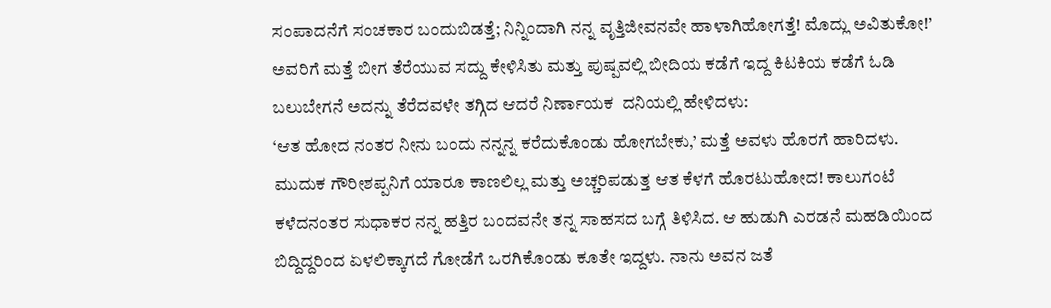ಸಂಪಾದನೆಗೆ ಸಂಚಕಾರ ಬಂದುಬಿಡತ್ತೆ; ನಿನ್ನಿಂದಾಗಿ ನನ್ನ ವೃತ್ತಿಜೀವನವೇ ಹಾಳಾಗಿಹೋಗತ್ತೆ! ಮೊದ್ಲು ಅವಿತುಕೋ!’
ಅವರಿಗೆ ಮತ್ತೆ ಬೀಗ ತೆರೆಯುವ ಸದ್ದು ಕೇಳಿಸಿತು ಮತ್ತು ಪುಷ್ಪವಲ್ಲಿ ಬೀದಿಯ ಕಡೆಗೆ ಇದ್ದ ಕಿಟಕಿಯ ಕಡೆಗೆ ಓಡಿ ಬಲುಬೇಗನೆ ಅದನ್ನು ತೆರೆದವಳೇ ತಗ್ಗಿದ ಆದರೆ ನಿರ್ಣಾಯಕ  ದನಿಯಲ್ಲಿ ಹೇಳಿದಳು:
‘ಆತ ಹೋದ ನಂತರ ನೀನು ಬಂದು ನನ್ನನ್ನ ಕರೆದುಕೊಂಡು ಹೋಗಬೇಕು,’ ಮತ್ತೆ ಅವಳು ಹೊರಗೆ ಹಾರಿದಳು.
ಮುದುಕ ಗೌರೀಶಪ್ಪನಿಗೆ ಯಾರೂ ಕಾಣಲಿಲ್ಲ ಮತ್ತು ಅಚ್ಚರಿಪಡುತ್ತ ಆತ ಕೆಳಗೆ ಹೊರಟುಹೋದ! ಕಾಲುಗಂಟೆ ಕಳೆದನಂತರ ಸುಧಾಕರ ನನ್ನ ಹತ್ತಿರ ಬಂದವನೇ ತನ್ನ ಸಾಹಸದ ಬಗ್ಗೆ ತಿಳಿಸಿದ. ಆ ಹುಡುಗಿ ಎರಡನೆ ಮಹಡಿಯಿಂದ ಬಿದ್ದಿದ್ದರಿಂದ ಏಳಲಿಕ್ಕಾಗದೆ ಗೋಡೆಗೆ ಒರಗಿಕೊಂಡು ಕೂತೇ ಇದ್ದಳು. ನಾನು ಅವನ ಜತೆ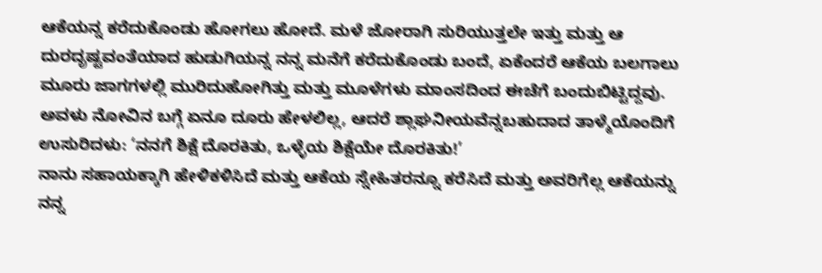ಆಕೆಯನ್ನ ಕರೆದುಕೊಂಡು ಹೋಗಲು ಹೋದೆ. ಮಳೆ ಜೋರಾಗಿ ಸುರಿಯುತ್ತಲೇ ಇತ್ತು ಮತ್ತು ಆ ದುರದೃಷ್ಟವಂತೆಯಾದ ಹುಡುಗಿಯನ್ನ ನನ್ನ ಮನೆಗೆ ಕರೆದುಕೊಂಡು ಬಂದೆ, ಏಕೆಂದರೆ ಆಕೆಯ ಬಲಗಾಲು ಮೂರು ಜಾಗಗಳಲ್ಲಿ ಮುರಿದುಹೋಗಿತ್ತು ಮತ್ತು ಮೂಳೆಗಳು ಮಾಂಸದಿಂದ ಈಚೆಗೆ ಬಂದುಬಿಟ್ಟಿದ್ದವು. ಅವಳು ನೋವಿನ ಬಗ್ಗೆ ಏನೂ ದೂರು ಹೇಳಲಿಲ್ಲ, ಆದರೆ ಶ್ಲಾಘನೀಯವೆನ್ನಬಹುದಾದ ತಾಳ್ಮೆಯೊಂದಿಗೆ ಉಸುರಿದಳು: ‘ನನಗೆ ಶಿಕ್ಷೆ ದೊರಕಿತು, ಒಳ್ಳೆಯ ಶಿಕ್ಷೆಯೇ ದೊರಕಿತು!’
ನಾನು ಸಹಾಯಕ್ಕಾಗಿ ಹೇಳಿಕಳಿಸಿದೆ ಮತ್ತು ಆಕೆಯ ಸ್ನೇಹಿತರನ್ನೂ ಕರೆಸಿದೆ ಮತ್ತು ಅವರಿಗೆಲ್ಲ ಆಕೆಯನ್ನು ನನ್ನ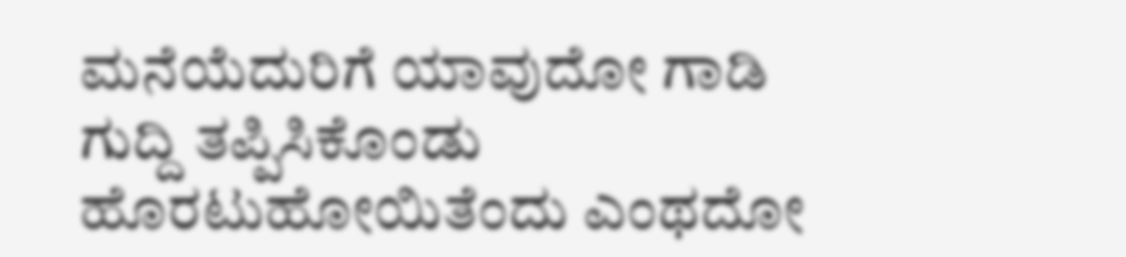ಮನೆಯೆದುರಿಗೆ ಯಾವುದೋ ಗಾಡಿ ಗುದ್ದಿ ತಪ್ಪಿಸಿಕೊಂಡು ಹೊರಟುಹೋಯಿತೆಂದು ಎಂಥದೋ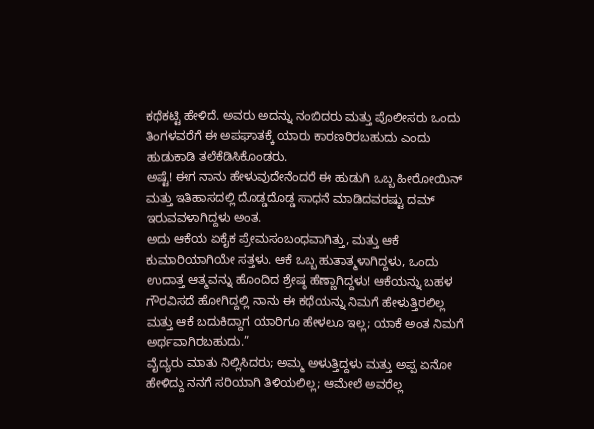ಕಥೆಕಟ್ಟಿ ಹೇಳಿದೆ. ಅವರು ಅದನ್ನು ನಂಬಿದರು ಮತ್ತು ಪೊಲೀಸರು ಒಂದು ತಿಂಗಳವರೆಗೆ ಈ ಅಪಘಾತಕ್ಕೆ ಯಾರು ಕಾರಣರಿರಬಹುದು ಎಂದು ಹುಡುಕಾಡಿ ತಲೆಕೆಡಿಸಿಕೊಂಡರು.
ಅಷ್ಟೆ! ಈಗ ನಾನು ಹೇಳುವುದೇನೆಂದರೆ ಈ ಹುಡುಗಿ ಒಬ್ಬ ಹೀರೋಯಿನ್ ಮತ್ತು ಇತಿಹಾಸದಲ್ಲಿ ದೊಡ್ಡದೊಡ್ಡ ಸಾಧನೆ ಮಾಡಿದವರಷ್ಟು ದಮ್ ಇರುವವಳಾಗಿದ್ದಳು ಅಂತ.
ಅದು ಆಕೆಯ ಏಕೈಕ ಪ್ರೇಮಸಂಬಂಧವಾಗಿತ್ತು, ಮತ್ತು ಆಕೆ ಕುಮಾರಿಯಾಗಿಯೇ ಸತ್ತಳು. ಆಕೆ ಒಬ್ಬ ಹುತಾತ್ಮಳಾಗಿದ್ದಳು, ಒಂದು ಉದಾತ್ತ ಆತ್ಮವನ್ನು ಹೊಂದಿದ ಶ್ರೇಷ್ಠ ಹೆಣ್ಣಾಗಿದ್ದಳು! ಆಕೆಯನ್ನು ಬಹಳ ಗೌರವಿಸದೆ ಹೋಗಿದ್ದಲ್ಲಿ ನಾನು ಈ ಕಥೆಯನ್ನು ನಿಮಗೆ ಹೇಳುತ್ತಿರಲಿಲ್ಲ ಮತ್ತು ಆಕೆ ಬದುಕಿದ್ದಾಗ ಯಾರಿಗೂ ಹೇಳಲೂ ಇಲ್ಲ; ಯಾಕೆ ಅಂತ ನಿಮಗೆ ಅರ್ಥವಾಗಿರಬಹುದು.”
ವೈದ್ಯರು ಮಾತು ನಿಲ್ಲಿಸಿದರು; ಅಮ್ಮ ಅಳುತ್ತಿದ್ದಳು ಮತ್ತು ಅಪ್ಪ ಏನೋ ಹೇಳಿದ್ದು ನನಗೆ ಸರಿಯಾಗಿ ತಿಳಿಯಲಿಲ್ಲ; ಆಮೇಲೆ ಅವರೆಲ್ಲ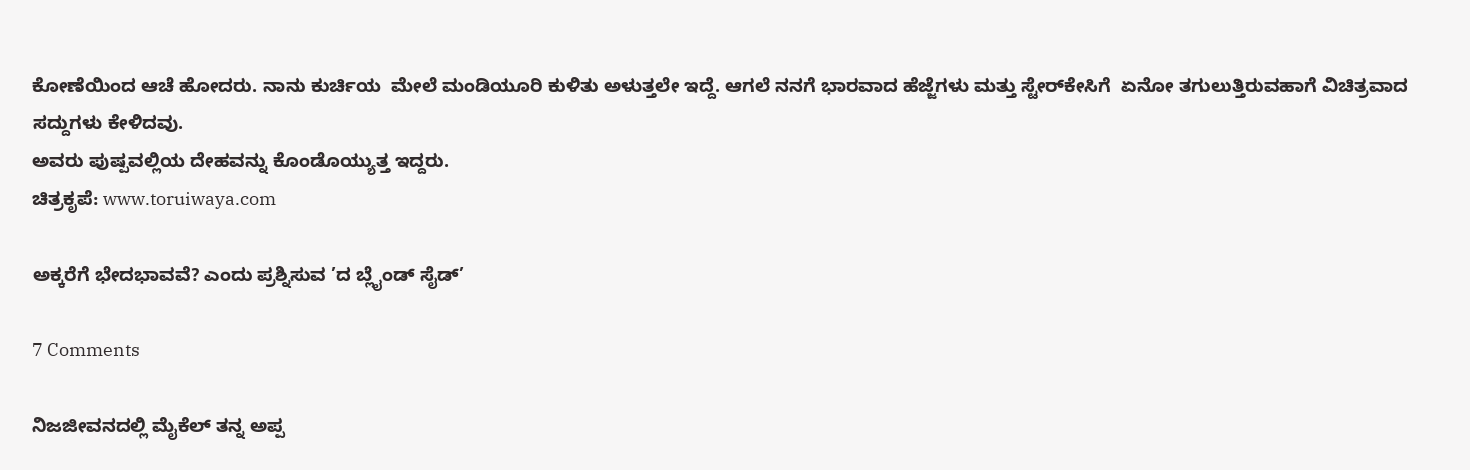ಕೋಣೆಯಿಂದ ಆಚೆ ಹೋದರು. ನಾನು ಕುರ್ಚಿಯ  ಮೇಲೆ ಮಂಡಿಯೂರಿ ಕುಳಿತು ಅಳುತ್ತಲೇ ಇದ್ದೆ. ಆಗಲೆ ನನಗೆ ಭಾರವಾದ ಹೆಜ್ಜೆಗಳು ಮತ್ತು ಸ್ಟೇರ್‌ಕೇಸಿಗೆ  ಏನೋ ತಗುಲುತ್ತಿರುವಹಾಗೆ ವಿಚಿತ್ರವಾದ ಸದ್ದುಗಳು ಕೇಳಿದವು.
ಅವರು ಪುಷ್ಪವಲ್ಲಿಯ ದೇಹವನ್ನು ಕೊಂಡೊಯ್ಯುತ್ತ ಇದ್ದರು.
ಚಿತ್ರಕೃಪೆ: www.toruiwaya.com

ಅಕ್ಕರೆಗೆ ಭೇದಭಾವವೆ? ಎಂದು ಪ್ರಶ್ನಿಸುವ ’ದ ಬ್ಲೈಂಡ್ ಸೈಡ್’

7 Comments

ನಿಜಜೀವನದಲ್ಲಿ ಮೈಕೆಲ್ ತನ್ನ ಅಪ್ಪ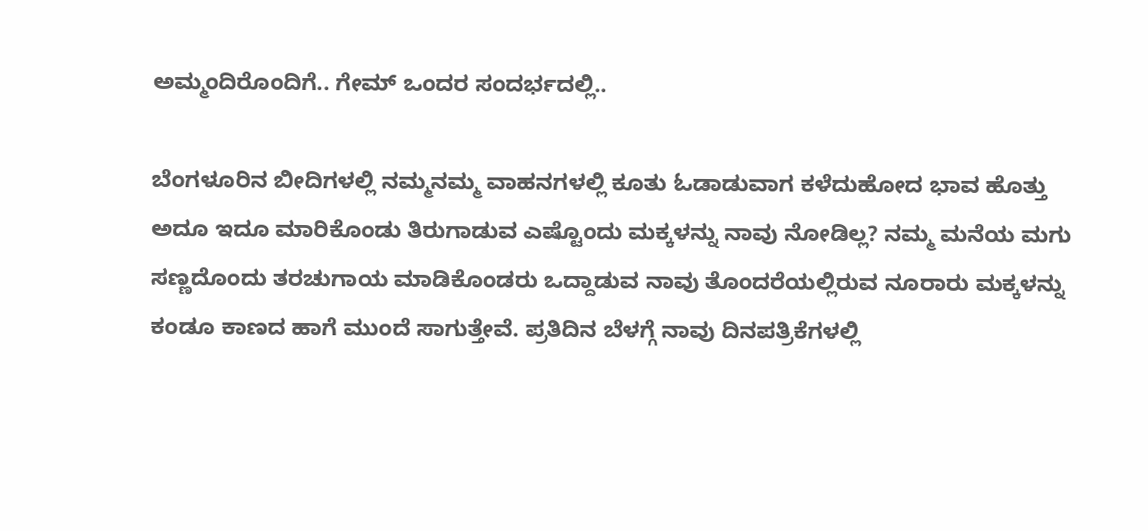ಅಮ್ಮಂದಿರೊಂದಿಗೆ.. ಗೇಮ್ ಒಂದರ ಸಂದರ್ಭದಲ್ಲಿ..

ಬೆಂಗಳೂರಿನ ಬೀದಿಗಳಲ್ಲಿ ನಮ್ಮನಮ್ಮ ವಾಹನಗಳಲ್ಲಿ ಕೂತು ಓಡಾಡುವಾಗ ಕಳೆದುಹೋದ ಭಾವ ಹೊತ್ತು ಅದೂ ಇದೂ ಮಾರಿಕೊಂಡು ತಿರುಗಾಡುವ ಎಷ್ಟೊಂದು ಮಕ್ಕಳನ್ನು ನಾವು ನೋಡಿಲ್ಲ? ನಮ್ಮ ಮನೆಯ ಮಗು ಸಣ್ಣದೊಂದು ತರಚುಗಾಯ ಮಾಡಿಕೊಂಡರು ಒದ್ದಾಡುವ ನಾವು ತೊಂದರೆಯಲ್ಲಿರುವ ನೂರಾರು ಮಕ್ಕಳನ್ನು ಕಂಡೂ ಕಾಣದ ಹಾಗೆ ಮುಂದೆ ಸಾಗುತ್ತೇವೆ. ಪ್ರತಿದಿನ ಬೆಳಗ್ಗೆ ನಾವು ದಿನಪತ್ರಿಕೆಗಳಲ್ಲಿ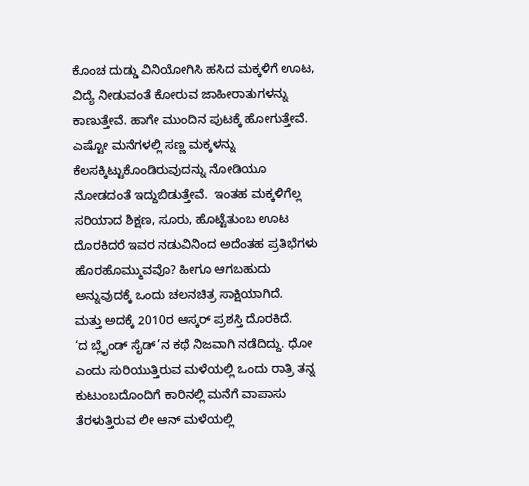ಕೊಂಚ ದುಡ್ಡು ವಿನಿಯೋಗಿಸಿ ಹಸಿದ ಮಕ್ಕಳಿಗೆ ಊಟ, ವಿದ್ಯೆ ನೀಡುವಂತೆ ಕೋರುವ ಜಾಹೀರಾತುಗಳನ್ನು ಕಾಣುತ್ತೇವೆ. ಹಾಗೇ ಮುಂದಿನ ಪುಟಕ್ಕೆ ಹೋಗುತ್ತೇವೆ. ಎಷ್ಟೋ ಮನೆಗಳಲ್ಲಿ ಸಣ್ಣ ಮಕ್ಕಳನ್ನು ಕೆಲಸಕ್ಕಿಟ್ಟುಕೊಂಡಿರುವುದನ್ನು ನೋಡಿಯೂ ನೋಡದಂತೆ ಇದ್ದುಬಿಡುತ್ತೇವೆ.  ಇಂತಹ ಮಕ್ಕಳಿಗೆಲ್ಲ ಸರಿಯಾದ ಶಿಕ್ಷಣ, ಸೂರು, ಹೊಟ್ಟೆತುಂಬ ಊಟ ದೊರಕಿದರೆ ಇವರ ನಡುವಿನಿಂದ ಅದೆಂತಹ ಪ್ರತಿಭೆಗಳು ಹೊರಹೊಮ್ಮುವವೊ? ಹೀಗೂ ಆಗಬಹುದು ಅನ್ನುವುದಕ್ಕೆ ಒಂದು ಚಲನಚಿತ್ರ ಸಾಕ್ಷಿಯಾಗಿದೆ.
ಮತ್ತು ಅದಕ್ಕೆ 2010ರ ಆಸ್ಕರ್ ಪ್ರಶಸ್ತಿ ದೊರಕಿದೆ.
‘ದ ಬ್ಲೈಂಡ್ ಸೈಡ್’ನ ಕಥೆ ನಿಜವಾಗಿ ನಡೆದಿದ್ದು. ಧೋ ಎಂದು ಸುರಿಯುತ್ತಿರುವ ಮಳೆಯಲ್ಲಿ ಒಂದು ರಾತ್ರಿ ತನ್ನ ಕುಟುಂಬದೊಂದಿಗೆ ಕಾರಿನಲ್ಲಿ ಮನೆಗೆ ವಾಪಾಸು ತೆರಳುತ್ತಿರುವ ಲೀ ಆನ್ ಮಳೆಯಲ್ಲಿ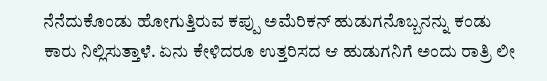ನೆನೆದುಕೊಂಡು ಹೋಗುತ್ತಿರುವ ಕಪ್ಪು ಅಮೆರಿಕನ್ ಹುಡುಗನೊಬ್ಬನನ್ನು ಕಂಡು ಕಾರು ನಿಲ್ಲಿಸುತ್ತಾಳೆ. ಏನು ಕೇಳಿದರೂ ಉತ್ತರಿಸದ ಆ ಹುಡುಗನಿಗೆ ಅಂದು ರಾತ್ರಿ ಲೀ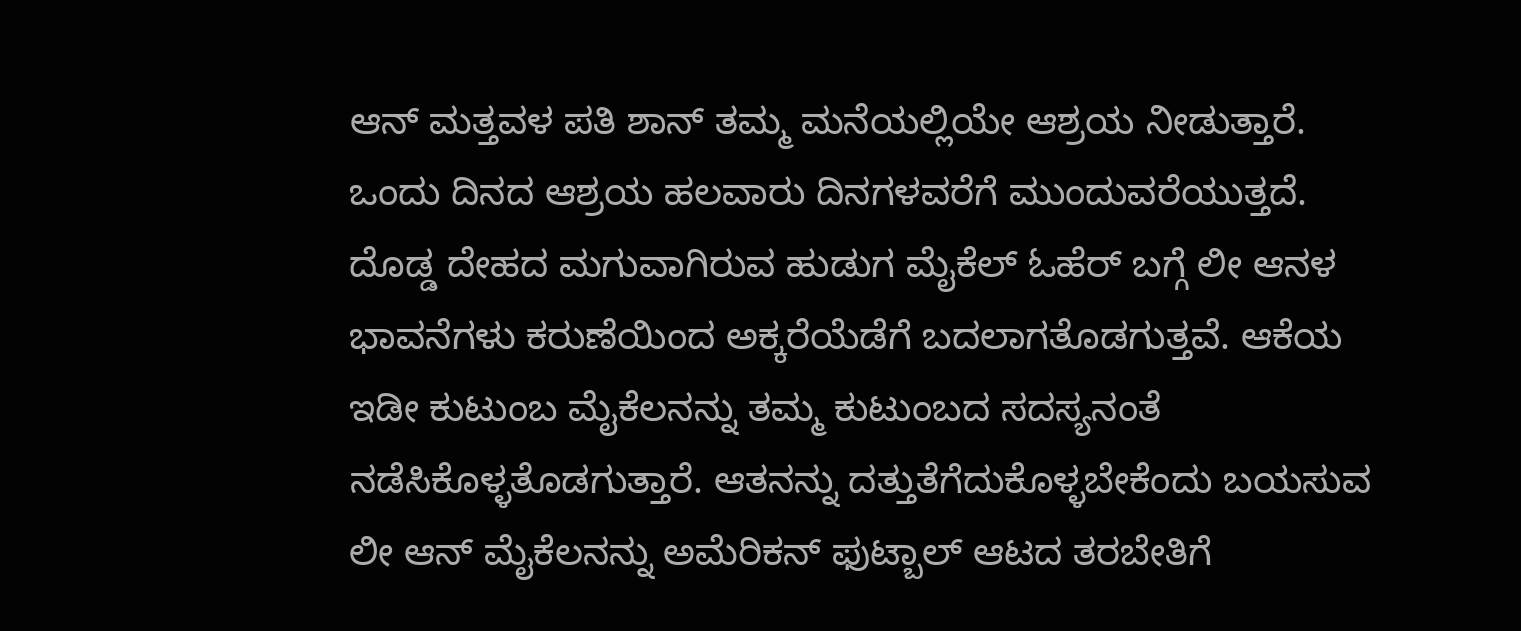ಆನ್ ಮತ್ತವಳ ಪತಿ ಶಾನ್ ತಮ್ಮ ಮನೆಯಲ್ಲಿಯೇ ಆಶ್ರಯ ನೀಡುತ್ತಾರೆ. ಒಂದು ದಿನದ ಆಶ್ರಯ ಹಲವಾರು ದಿನಗಳವರೆಗೆ ಮುಂದುವರೆಯುತ್ತದೆ. ದೊಡ್ಡ ದೇಹದ ಮಗುವಾಗಿರುವ ಹುಡುಗ ಮೈಕೆಲ್ ಓಹೆರ್ ಬಗ್ಗೆ ಲೀ ಆನಳ ಭಾವನೆಗಳು ಕರುಣೆಯಿಂದ ಅಕ್ಕರೆಯೆಡೆಗೆ ಬದಲಾಗತೊಡಗುತ್ತವೆ. ಆಕೆಯ ಇಡೀ ಕುಟುಂಬ ಮೈಕೆಲನನ್ನು ತಮ್ಮ ಕುಟುಂಬದ ಸದಸ್ಯನಂತೆ ನಡೆಸಿಕೊಳ್ಳತೊಡಗುತ್ತಾರೆ. ಆತನನ್ನು ದತ್ತುತೆಗೆದುಕೊಳ್ಳಬೇಕೆಂದು ಬಯಸುವ ಲೀ ಆನ್ ಮೈಕೆಲನನ್ನು ಅಮೆರಿಕನ್ ಫುಟ್ಬಾಲ್ ಆಟದ ತರಬೇತಿಗೆ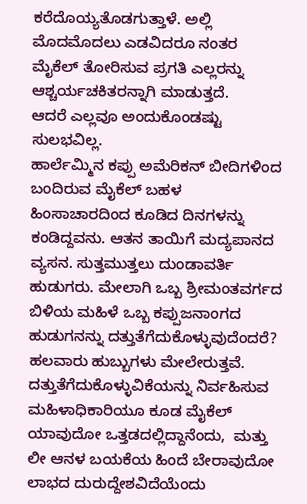ಕರೆದೊಯ್ಯತೊಡಗುತ್ತಾಳೆ. ಅಲ್ಲಿ ಮೊದಮೊದಲು ಎಡವಿದರೂ ನಂತರ ಮೈಕೆಲ್ ತೋರಿಸುವ ಪ್ರಗತಿ ಎಲ್ಲರನ್ನು ಆಶ್ಚರ್ಯಚಕಿತರನ್ನಾಗಿ ಮಾಡುತ್ತದೆ.
ಆದರೆ ಎಲ್ಲವೂ ಅಂದುಕೊಂಡಷ್ಟು ಸುಲಭವಿಲ್ಲ.
ಹಾರ್ಲೆಮ್ಮಿನ ಕಪ್ಪು ಅಮೆರಿಕನ್ ಬೀದಿಗಳಿಂದ ಬಂದಿರುವ ಮೈಕೆಲ್ ಬಹಳ ಹಿಂಸಾಚಾರದಿಂದ ಕೂಡಿದ ದಿನಗಳನ್ನು ಕಂಡಿದ್ದವನು. ಆತನ ತಾಯಿಗೆ ಮದ್ಯಪಾನದ ವ್ಯಸನ. ಸುತ್ತಮುತ್ತಲು ದುಂಡಾವರ್ತಿ ಹುಡುಗರು. ಮೇಲಾಗಿ ಒಬ್ಬ ಶ್ರೀಮಂತವರ್ಗದ ಬಿಳಿಯ ಮಹಿಳೆ ಒಬ್ಬ ಕಪ್ಪುಜನಾಂಗದ ಹುಡುಗನನ್ನು ದತ್ತುತೆಗೆದುಕೊಳ್ಳುವುದೆಂದರೆ? ಹಲವಾರು ಹುಬ್ಬುಗಳು ಮೇಲೇರುತ್ತವೆ. ದತ್ತುತೆಗೆದುಕೊಳ್ಳುವಿಕೆಯನ್ನು ನಿರ್ವಹಿಸುವ ಮಹಿಳಾಧಿಕಾರಿಯೂ ಕೂಡ ಮೈಕೆಲ್ ಯಾವುದೋ ಒತ್ತಡದಲ್ಲಿದ್ದಾನೆಂದು,  ಮತ್ತು  ಲೀ ಆನಳ ಬಯಕೆಯ ಹಿಂದೆ ಬೇರಾವುದೋ ಲಾಭದ ದುರುದ್ದೇಶವಿದೆಯೆಂದು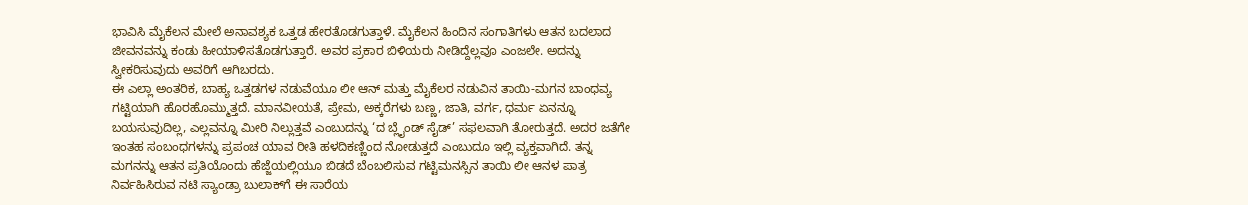ಭಾವಿಸಿ ಮೈಕೆಲನ ಮೇಲೆ ಅನಾವಶ್ಯಕ ಒತ್ತಡ ಹೇರತೊಡಗುತ್ತಾಳೆ. ಮೈಕೆಲನ ಹಿಂದಿನ ಸಂಗಾತಿಗಳು ಆತನ ಬದಲಾದ ಜೀವನವನ್ನು ಕಂಡು ಹೀಯಾಳಿಸತೊಡಗುತ್ತಾರೆ. ಅವರ ಪ್ರಕಾರ ಬಿಳಿಯರು ನೀಡಿದ್ದೆಲ್ಲವೂ ಎಂಜಲೇ. ಅದನ್ನು ಸ್ವೀಕರಿಸುವುದು ಅವರಿಗೆ ಆಗಿಬರದು.
ಈ ಎಲ್ಲಾ ಅಂತರಿಕ, ಬಾಹ್ಯ ಒತ್ತಡಗಳ ನಡುವೆಯೂ ಲೀ ಆನ್ ಮತ್ತು ಮೈಕೆಲರ ನಡುವಿನ ತಾಯಿ-ಮಗನ ಬಾಂಧವ್ಯ ಗಟ್ಟಿಯಾಗಿ ಹೊರಹೊಮ್ಮುತ್ತದೆ. ಮಾನವೀಯತೆ, ಪ್ರೇಮ, ಅಕ್ಕರೆಗಳು ಬಣ್ಣ, ಜಾತಿ, ವರ್ಗ, ಧರ್ಮ ಏನನ್ನೂ ಬಯಸುವುದಿಲ್ಲ, ಎಲ್ಲವನ್ನೂ ಮೀರಿ ನಿಲ್ಲುತ್ತವೆ ಎಂಬುದನ್ನು ‘ದ ಬ್ಲೈಂಡ್ ಸೈಡ್’ ಸಫಲವಾಗಿ ತೋರುತ್ತದೆ. ಅದರ ಜತೆಗೇ ಇಂತಹ ಸಂಬಂಧಗಳನ್ನು ಪ್ರಪಂಚ ಯಾವ ರೀತಿ ಹಳದಿಕಣ್ಣಿಂದ ನೋಡುತ್ತದೆ ಎಂಬುದೂ ಇಲ್ಲಿ ವ್ಯಕ್ತವಾಗಿದೆ. ತನ್ನ ಮಗನನ್ನು ಆತನ ಪ್ರತಿಯೊಂದು ಹೆಜ್ಜೆಯಲ್ಲಿಯೂ ಬಿಡದೆ ಬೆಂಬಲಿಸುವ ಗಟ್ಟಿಮನಸ್ಸಿನ ತಾಯಿ ಲೀ ಆನಳ ಪಾತ್ರ ನಿರ್ವಹಿಸಿರುವ ನಟಿ ಸ್ಯಾಂಡ್ರಾ ಬುಲಾಕ್‌ಗೆ ಈ ಸಾರೆಯ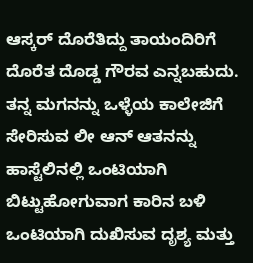ಆಸ್ಕರ್ ದೊರೆತಿದ್ದು ತಾಯಂದಿರಿಗೆ ದೊರೆತ ದೊಡ್ಡ ಗೌರವ ಎನ್ನಬಹುದು.
ತನ್ನ ಮಗನನ್ನು ಒಳ್ಳೆಯ ಕಾಲೇಜಿಗೆ ಸೇರಿಸುವ ಲೀ ಆನ್ ಆತನನ್ನು ಹಾಸ್ಟೆಲಿನಲ್ಲಿ ಒಂಟಿಯಾಗಿ ಬಿಟ್ಟುಹೋಗುವಾಗ ಕಾರಿನ ಬಳಿ ಒಂಟಿಯಾಗಿ ದುಖಿಸುವ ದೃಶ್ಯ ಮತ್ತು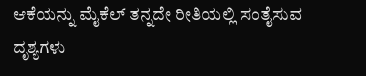ಆಕೆಯನ್ನು ಮೈಕೆಲ್ ತನ್ನದೇ ರೀತಿಯಲ್ಲಿ ಸಂತೈಸುವ ದೃಶ್ಯಗಳು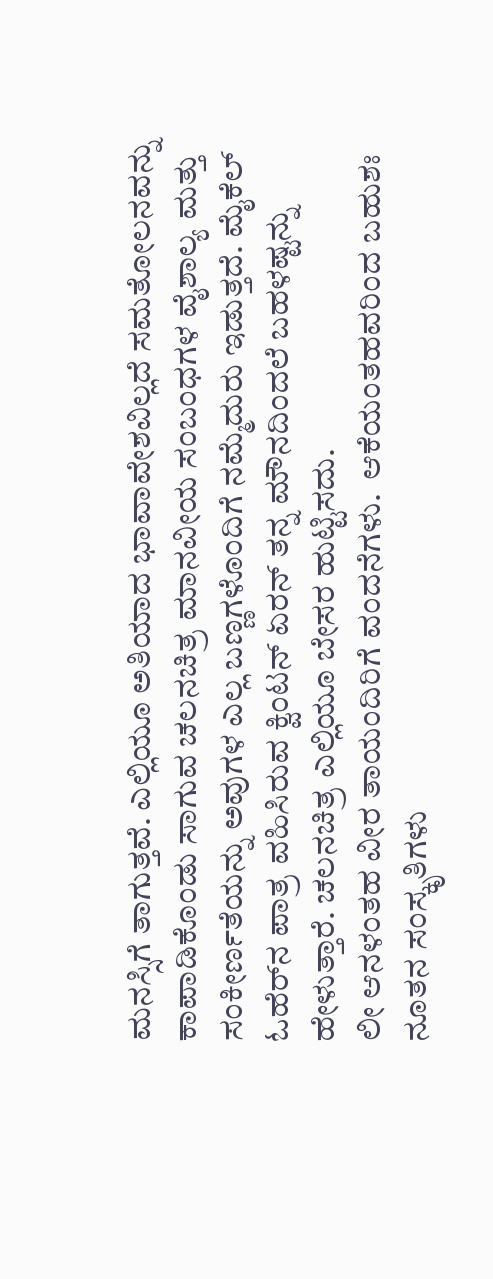ಮನಸ್ಸಿಗೆ ತಾಗುತ್ತವೆ. ಎಲ್ಲಿಯೂ ಅತಿಯಾದ ಭಾವಾವೇಶವಿಲ್ಲದೆ ಸಮತೋಲನವನ್ನು ಕಾಪಾಡಿಕೊಂಡು ಸಾಗುವ ಚಲನಚಿತ್ರ ಮಾನವೀಯ ಸಂಬಂಧಗಳ ವೈಶಾಲ್ಯ ಮತ್ತು ಸಂಕೀರ್ಣತೆಯನ್ನು ಅವುಗಳ ಎಲ್ಲ ಬಣ್ಣಗಳೊಂದಿಗೆ ನಮ್ಮೆದುರು ಇಡುತ್ತದೆ. ಮೈಕೆಲ್ ಓಹೆರ್‌ನ ಪಾತ್ರ ವಹಿಸಿರುವ ಕ್ವಿಂಟನ್ ಏರನ್ ತನ್ನ ಮೌನದಿಂದಲೆ ಬಹಳಷ್ಟನ್ನು ಹೇಳುತ್ತಾರೆ. ಚಲನಚಿತ್ರ ಎಲ್ಲಿಯೂ ಬೇಸರ ಹುಟ್ಟಿಸದು.
ಲೀ ಆನಳಂತಹ ವೀರ ತಾಯಂದಿರಿಗೆ ವಂದನೆಗಳು.  ಆಕೆಯಂತಹವರಿಂದ ಬಹುಶಃ ನೂತನ ಸಂಸ್ಕೃತಿಗಳು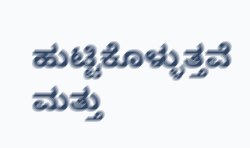ಹುಟ್ಟಿಕೊಳ್ಳುತ್ತವೆ ಮತ್ತು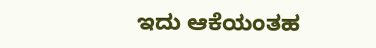ಇದು ಆಕೆಯಂತಹ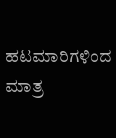ಹಟಮಾರಿಗಳಿಂದ ಮಾತ್ರ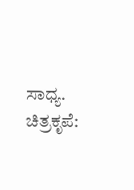ಸಾಧ್ಯ.
ಚಿತ್ರಕೃಪೆ: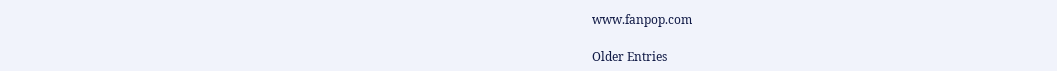www.fanpop.com

Older Entries